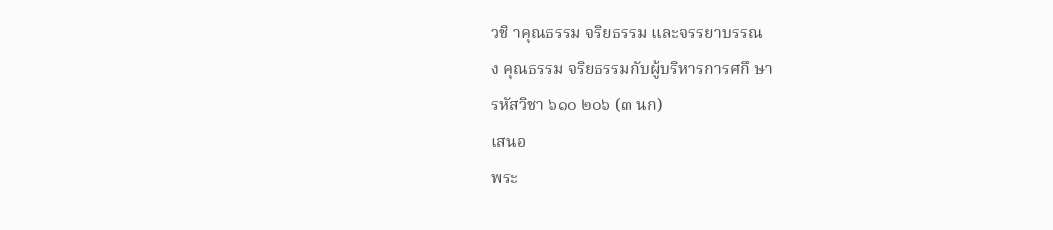วชิ าคุณธรรม จริยธรรม และจรรยาบรรณ
ง คุณธรรม จริยธรรมกับผู้บริหารการศกึ ษา
รหัสวิชา ๖๑๐ ๒๐๖ (๓ นก)
เสนอ
พระ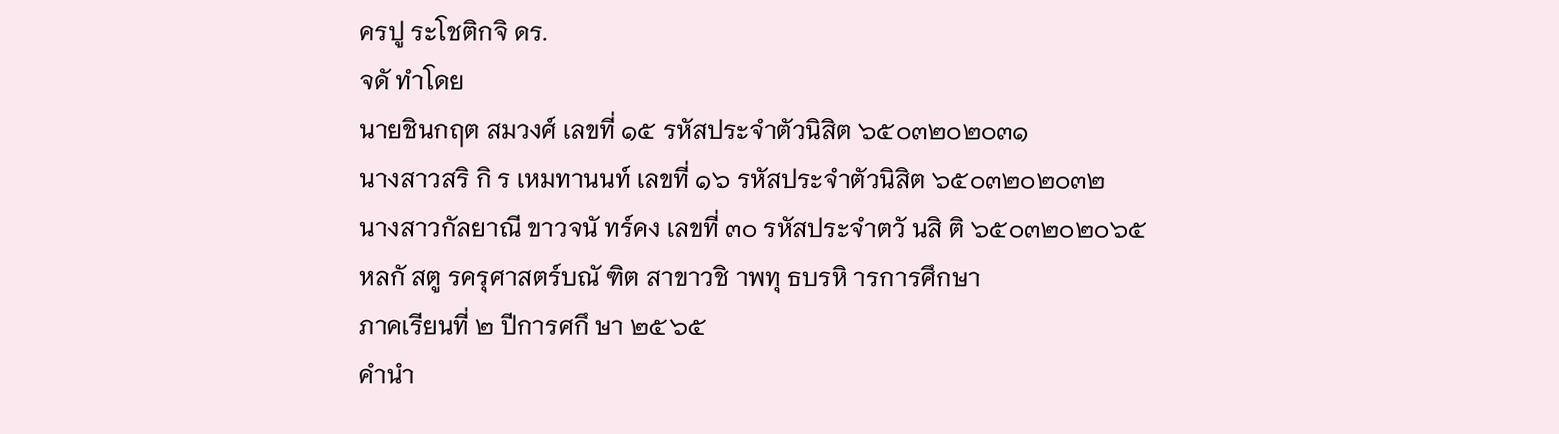ครปู ระโชติกจิ ดร.
จดั ทำโดย
นายชินกฤต สมวงศ์ เลขที่ ๑๕ รหัสประจำตัวนิสิต ๖๕๐๓๒๐๒๐๓๑
นางสาวสริ กิ ร เหมทานนท์ เลขที่ ๑๖ รหัสประจำตัวนิสิต ๖๕๐๓๒๐๒๐๓๒
นางสาวกัลยาณี ขาวจนั ทร์คง เลขที่ ๓๐ รหัสประจำตวั นสิ ติ ๖๕๐๓๒๐๒๐๖๕
หลกั สตู รครุศาสตร์บณั ฑิต สาขาวชิ าพทุ ธบรหิ ารการศึกษา
ภาคเรียนที่ ๒ ปีการศกึ ษา ๒๕๖๕
คำนำ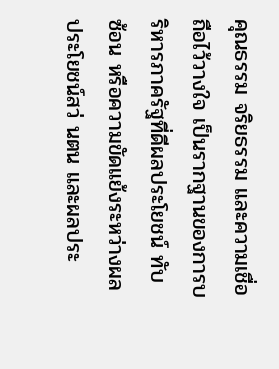คุณธรรม จริยธรรม และความเชื่อถือไว้วางใจ เป็นรากฐานของการบริหารภาครัฐที่ดีผลประโยชน์ ทับ
ซ้อน หรือความขัดแย้งระหว่างผลประโยชน์สว่ นตน และผลประ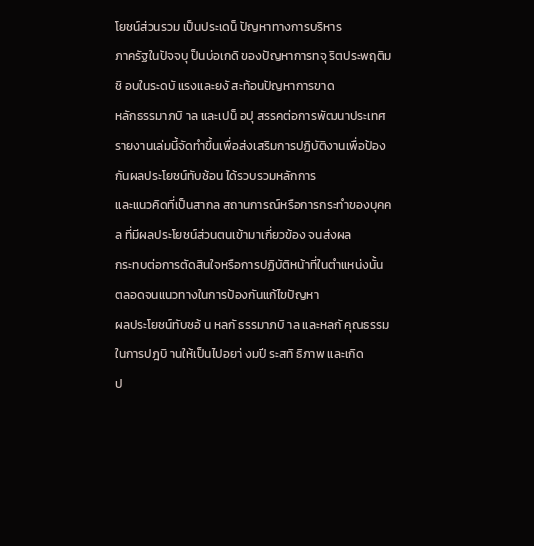โยชน์ส่วนรวม เป็นประเดน็ ปัญหาทางการบริหาร
ภาครัฐในปัจจบุ ป็นบ่อเกดิ ของปัญหาการทจุ ริตประพฤติมชิ อบในระดบั แรงและยงั สะท้อนปัญหาการขาด
หลักธรรมาภบิ าล และเปน็ อปุ สรรคต่อการพัฒนาประเทศ
รายงานเล่มนี้จัดทำขึ้นเพื่อส่งเสริมการปฏิบัติงานเพื่อป้องกันผลประโยชน์ทับซ้อน ได้รวบรวมหลักการ
และแนวคิดที่เป็นสากล สถานการณ์หรือการกระทำของบุคคล ที่มีผลประโยชน์ส่วนตนเข้ามาเกี่ยวข้อง จนส่งผล
กระทบต่อการตัดสินใจหรือการปฏิบัติหน้าที่ในตำแหน่งนั้น ตลอดจนแนวทางในการป้องกันแก้ไขปัญหา
ผลประโยชน์ทับซอ้ น หลกั ธรรมาภบิ าล และหลกั คุณธรรมในการปฎบิ านให้เป็นไปอยา่ งมปี ระสทิ ธิภาพ และเกิด
ป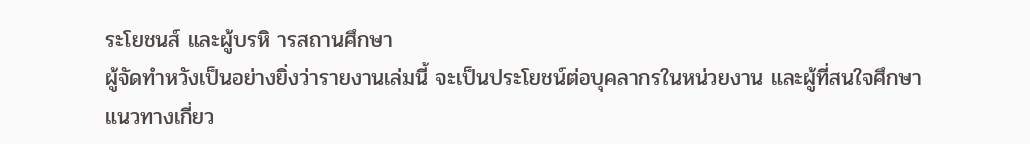ระโยชนส์ และผู้บรหิ ารสถานศึกษา
ผู้จัดทำหวังเป็นอย่างยิ่งว่ารายงานเล่มนี้ จะเป็นประโยชน์ต่อบุคลากรในหน่วยงาน และผู้ที่สนใจศึกษา
แนวทางเกี่ยว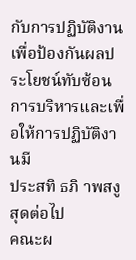กับการปฏิบัติงานเพื่อป้องกันผลประโยชน์ทับซ้อน การบริหารและเพื่อให้การปฏิบัติงานมี
ประสทิ ธภิ าพสงู สุดต่อไป
คณะผ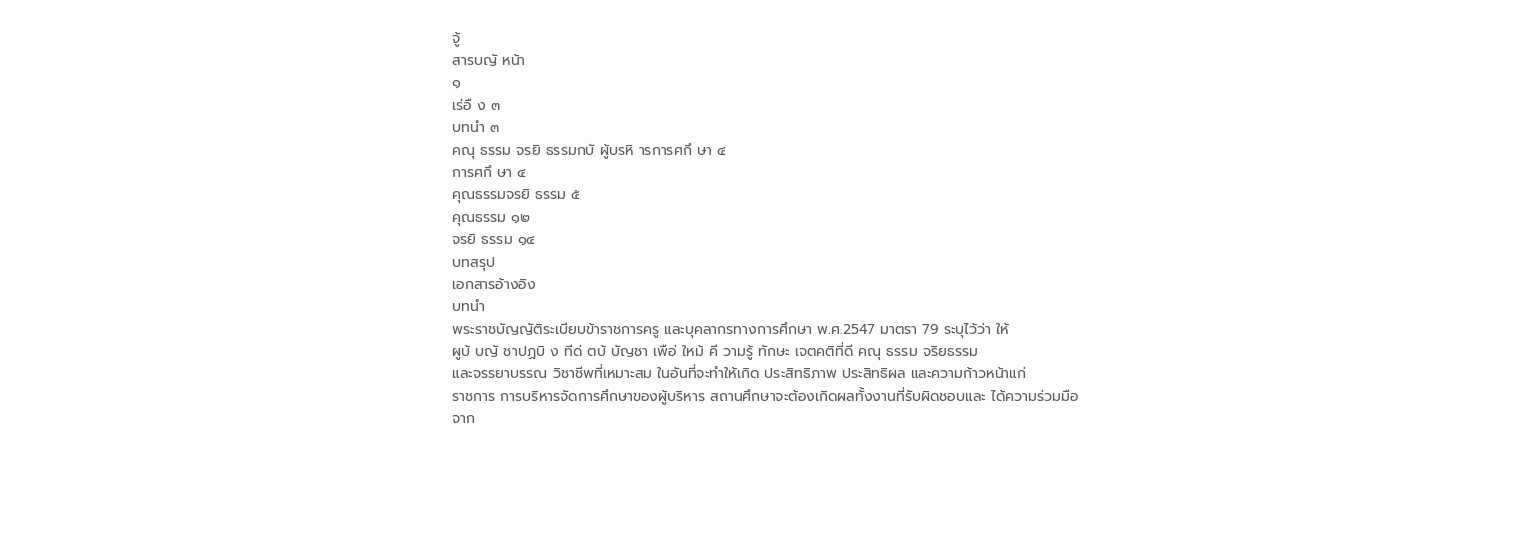จู้
สารบญั หน้า
๑
เร่อื ง ๓
บทนำ ๓
คณุ ธรรม จรยิ ธรรมกบั ผู้บรหิ ารการศกึ ษา ๔
การศกึ ษา ๔
คุณธรรมจรยิ ธรรม ๕
คุณธรรม ๑๒
จรยิ ธรรม ๑๔
บทสรุป
เอกสารอ้างอิง
บทนำ
พระราชบัญญัติระเบียบข้าราชการครู และบุคลากรทางการศึกษา พ.ศ.2547 มาตรา 79 ระบุไว้ว่า ให้
ผูบ้ บญั ชาปฏบิ ง ทีด่ ตบ้ บัญชา เพือ่ ใหม้ คี วามรู้ ทักษะ เจตคติที่ดี คณุ ธรรม จริยธรรม
และจรรยาบรรณ วิชาชีพที่เหมาะสม ในอันที่จะทำให้เกิด ประสิทธิภาพ ประสิทธิผล และความก้าวหน้าแก่
ราชการ การบริหารจัดการศึกษาของผู้บริหาร สถานศึกษาจะต้องเกิดผลทั้งงานที่รับผิดชอบและ ได้ความร่วมมือ
จาก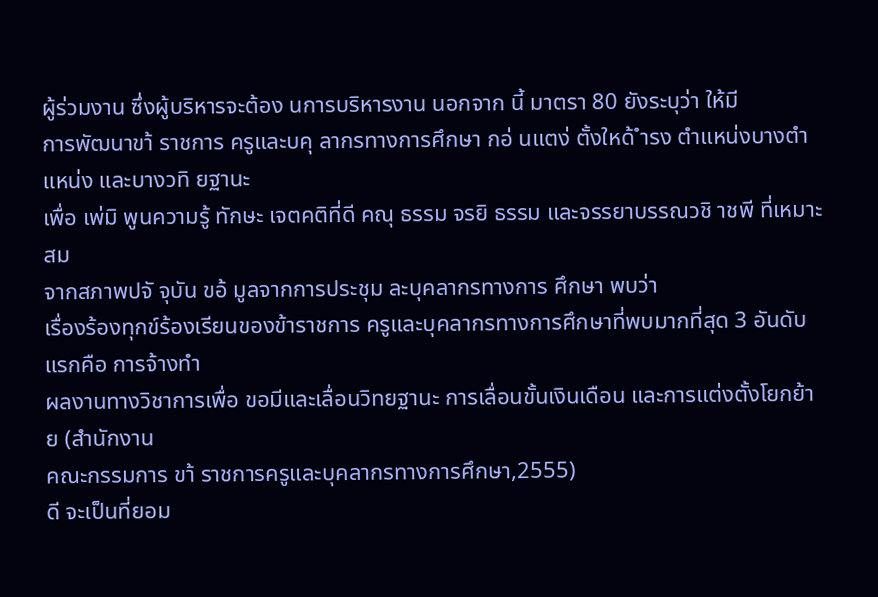ผู้ร่วมงาน ซึ่งผู้บริหารจะต้อง นการบริหารงาน นอกจาก นี้ มาตรา 80 ยังระบุว่า ให้มี
การพัฒนาขา้ ราชการ ครูและบคุ ลากรทางการศึกษา กอ่ นแตง่ ตั้งใหด้ ำรง ตำแหน่งบางตำแหน่ง และบางวทิ ยฐานะ
เพื่อ เพ่มิ พูนความรู้ ทักษะ เจตคติที่ดี คณุ ธรรม จรยิ ธรรม และจรรยาบรรณวชิ าชพี ที่เหมาะสม
จากสภาพปจั จุบัน ขอ้ มูลจากการประชุม ละบุคลากรทางการ ศึกษา พบว่า
เรื่องร้องทุกข์ร้องเรียนของข้าราชการ ครูและบุคลากรทางการศึกษาที่พบมากที่สุด 3 อันดับแรกคือ การจ้างทำ
ผลงานทางวิชาการเพื่อ ขอมีและเลื่อนวิทยฐานะ การเลื่อนขั้นเงินเดือน และการแต่งตั้งโยกย้าย (สำนักงาน
คณะกรรมการ ขา้ ราชการครูและบุคลากรทางการศึกษา,2555)
ดี จะเป็นที่ยอม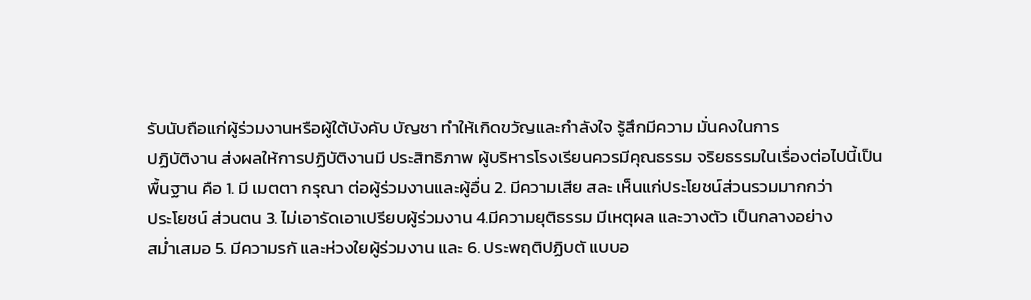รับนับถือแก่ผู้ร่วมงานหรือผู้ใต้บังคับ บัญชา ทำให้เกิดขวัญและกำลังใจ รู้สึกมีความ มั่นคงในการ
ปฏิบัติงาน ส่งผลให้การปฏิบัติงานมี ประสิทธิภาพ ผู้บริหารโรงเรียนควรมีคุณธรรม จริยธรรมในเรื่องต่อไปนี้เป็น
พื้นฐาน คือ 1. มี เมตตา กรุณา ต่อผู้ร่วมงานและผู้อื่น 2. มีความเสีย สละ เห็นแก่ประโยชน์ส่วนรวมมากกว่า
ประโยชน์ ส่วนตน 3. ไม่เอารัดเอาเปรียบผู้ร่วมงาน 4.มีความยุติธรรม มีเหตุผล และวางตัว เป็นกลางอย่าง
สม่ำเสมอ 5. มีความรกั และห่วงใยผู้ร่วมงาน และ 6. ประพฤติปฏิบตั แบบอ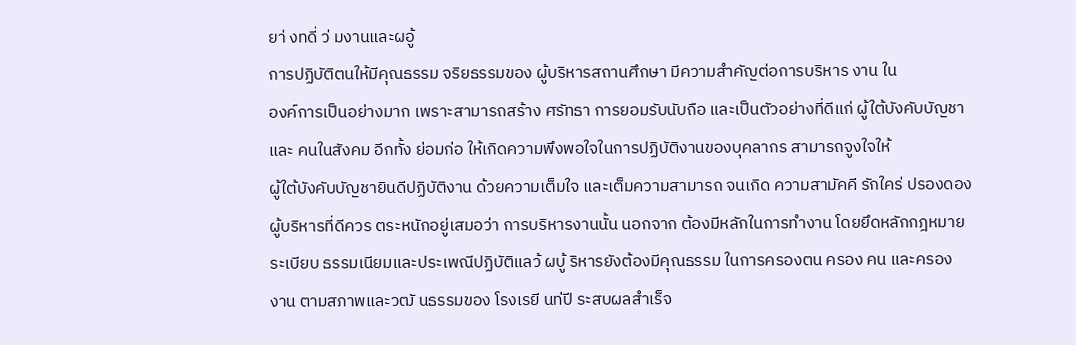ยา่ งทดี่ ว่ มงานและผอู้
การปฏิบัติตนให้มีคุณธรรม จริยธรรมของ ผู้บริหารสถานศึกษา มีความสำคัญต่อการบริหาร งาน ใน
องค์การเป็นอย่างมาก เพราะสามารถสร้าง ศรัทธา การยอมรับนับถือ และเป็นตัวอย่างที่ดีแก่ ผู้ใต้บังคับบัญชา
และ คนในสังคม อีกทั้ง ย่อมก่อ ให้เกิดความพึงพอใจในการปฏิบัติงานของบุคลากร สามารถจูงใจให้
ผู้ใต้บังคับบัญชายินดีปฏิบัติงาน ด้วยความเต็มใจ และเต็มความสามารถ จนเกิด ความสามัคคี รักใคร่ ปรองดอง
ผู้บริหารที่ดีควร ตระหนักอยู่เสมอว่า การบริหารงานนั้น นอกจาก ต้องมีหลักในการทำงาน โดยยึดหลักกฎหมาย
ระเบียบ ธรรมเนียมและประเพณีปฏิบัติแลว้ ผบู้ ริหารยังต้องมีคุณธรรม ในการครองตน ครอง คน และครอง
งาน ตามสภาพและวฒั นธรรมของ โรงเรยี นท่ปี ระสบผลสำเร็จ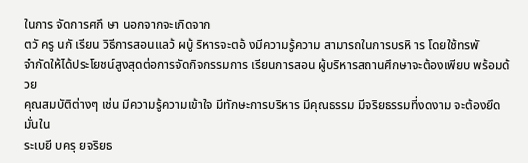ในการ จัดการศกึ ษา นอกจากจะเกิดจาก
ตวั ครู นกั เรียน วิธีการสอนแลว้ ผบู้ ริหารจะตอ้ งมีความรู้ความ สามารถในการบรหิ าร โดยใช้ทรพั
จำกัดให้ได้ประโยชน์สูงสุดต่อการจัดกิจกรรมการ เรียนการสอน ผู้บริหารสถานศึกษาจะต้องเพียบ พร้อมด้วย
คุณสมบัติต่างๆ เช่น มีความรู้ความเข้าใจ มีทักษะการบริหาร มีคุณธรรม มีจริยธรรมที่งดงาม จะต้องยึดมั่นใน
ระเบยี บครุ ยจริยธ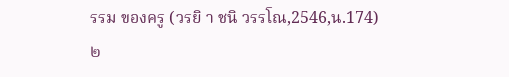รรม ของครู (วรยิ า ชนิ วรรโณ,2546,น.174)
๒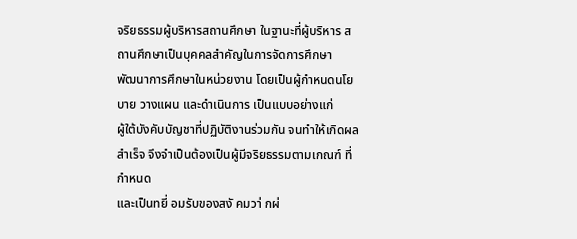จริยธรรมผู้บริหารสถานศึกษา ในฐานะที่ผู้บริหาร สถานศึกษาเป็นบุคคลสำคัญในการจัดการศึกษา
พัฒนาการศึกษาในหน่วยงาน โดยเป็นผู้กำหนดนโยบาย วางแผน และดำเนินการ เป็นแบบอย่างแก่
ผู้ใต้บังคับบัญชาที่ปฏิบัติงานร่วมกัน จนทำให้เกิดผลสำเร็จ จึงจำเป็นต้องเป็นผู้มีจริยธรรมตามเกณฑ์ ที่กำหนด
และเป็นทยี่ อมรับของสงั คมวา่ กผ่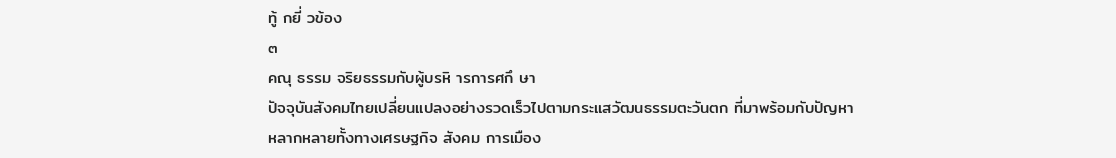ทู้ กยี่ วข้อง
๓
คณุ ธรรม จริยธรรมกับผู้บรหิ ารการศกึ ษา
ปัจจุบันสังคมไทยเปลี่ยนแปลงอย่างรวดเร็วไปตามกระแสวัฒนธรรมตะวันตก ที่มาพร้อมกับปัญหา
หลากหลายทั้งทางเศรษฐกิจ สังคม การเมือง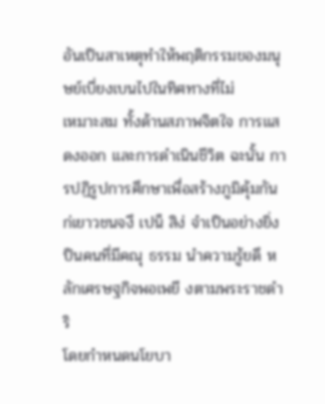อันเป็นสาเหตุทำให้พฤติกรรมของมนุษย์เบี่ยงเบนไปในทิศทางที่ไม่
เหมาะสม ทั้งด้านสภาพจิตใจ การแสดงออก และการดำเนินชีวิต ฉะนั้น การปฏิรูปการศึกษาเพื่อสร้างภูมิคุ้มกัน
ก่เยาวชนจงึ เปน็ สิง่ จำเป็นอย่างยิ่ง ป็นคนที่มีคณุ ธรรม นำความรู้ยดึ หลักเศรษฐกิจพอเพยี งตามพระราชดำริ
โดยกำหนดนโยบา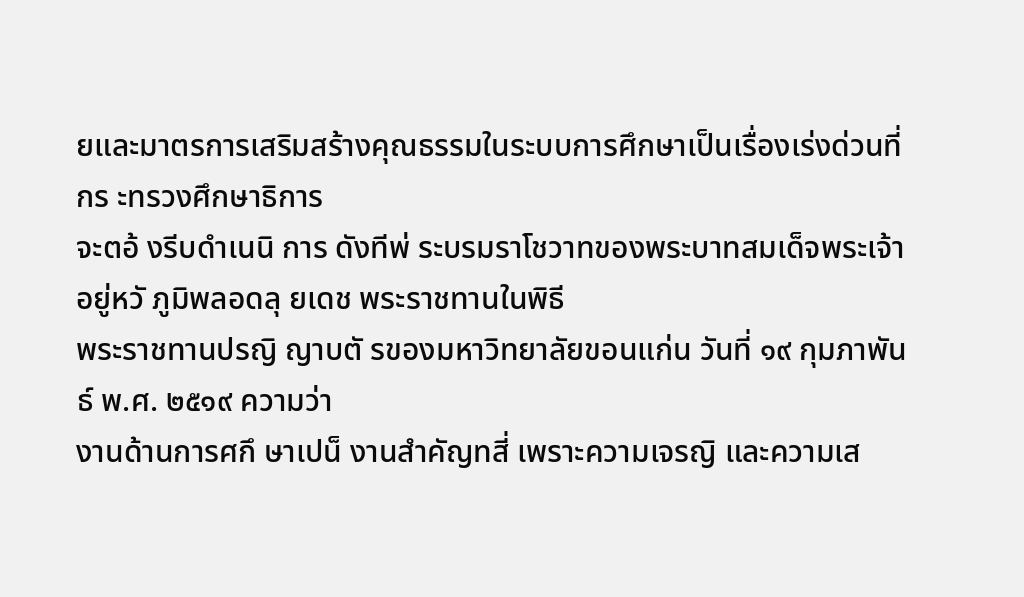ยและมาตรการเสริมสร้างคุณธรรมในระบบการศึกษาเป็นเรื่องเร่งด่วนที่กร ะทรวงศึกษาธิการ
จะตอ้ งรีบดำเนนิ การ ดังทีพ่ ระบรมราโชวาทของพระบาทสมเด็จพระเจ้าอยู่หวั ภูมิพลอดลุ ยเดช พระราชทานในพิธี
พระราชทานปรญิ ญาบตั รของมหาวิทยาลัยขอนแก่น วันที่ ๑๙ กุมภาพันธ์ พ.ศ. ๒๕๑๙ ความว่า
งานด้านการศกึ ษาเปน็ งานสำคัญทสี่ เพราะความเจรญิ และความเส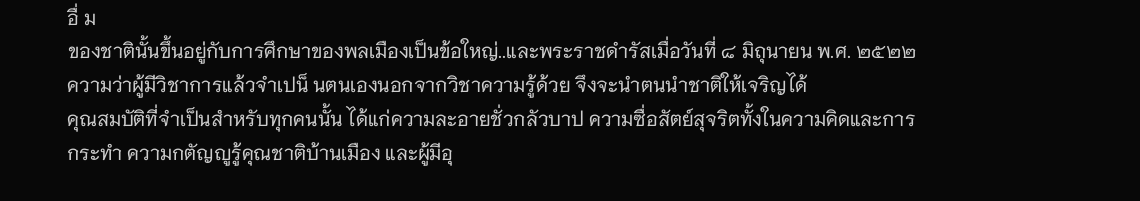อื่ ม
ของชาตินั้นขึ้นอยู่กับการศึกษาของพลเมืองเป็นข้อใหญ่..และพระราชดำรัสเมื่อวันที่ ๘ มิถุนายน พ.ศ. ๒๕๒๒
ความว่าผู้มีวิชาการแล้วจำเปน็ นตนเองนอกจากวิชาความรู้ด้วย จึงจะนำตนนำชาติให้เจริญได้
คุณสมบัติที่จำเป็นสำหรับทุกคนนั้น ได้แก่ความละอายชั่วกลัวบาป ความซื่อสัตย์สุจริตทั้งในความคิดและการ
กระทำ ความกตัญญูรู้คุณชาติบ้านเมือง และผู้มีอุ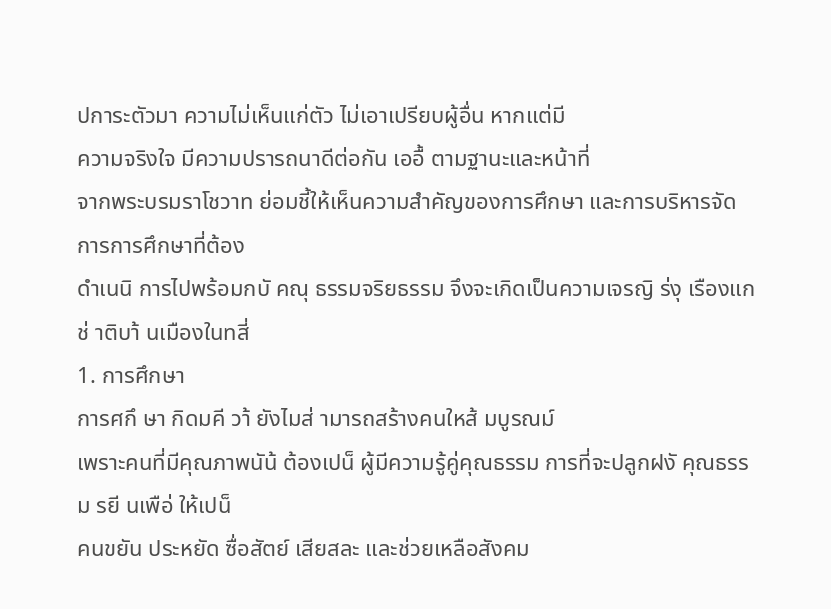ปการะตัวมา ความไม่เห็นแก่ตัว ไม่เอาเปรียบผู้อื่น หากแต่มี
ความจริงใจ มีความปรารถนาดีต่อกัน เออื้ ตามฐานะและหน้าที่
จากพระบรมราโชวาท ย่อมชี้ให้เห็นความสำคัญของการศึกษา และการบริหารจัดการการศึกษาที่ต้อง
ดำเนนิ การไปพร้อมกบั คณุ ธรรมจริยธรรม จึงจะเกิดเป็นความเจรญิ ร่งุ เรืองแกช่ าติบา้ นเมืองในทสี่
1. การศึกษา
การศกึ ษา กิดมคี วา้ ยังไมส่ ามารถสร้างคนใหส้ มบูรณม์
เพราะคนที่มีคุณภาพนัน้ ต้องเปน็ ผู้มีความรู้คู่คุณธรรม การที่จะปลูกฝงั คุณธรรม รยี นเพือ่ ให้เปน็
คนขยัน ประหยัด ซื่อสัตย์ เสียสละ และช่วยเหลือสังคม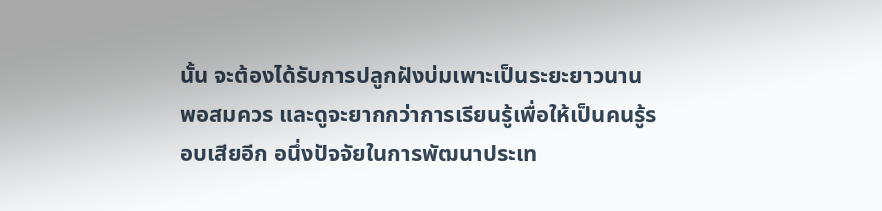นั้น จะต้องได้รับการปลูกฝังบ่มเพาะเป็นระยะยาวนาน
พอสมควร และดูจะยากกว่าการเรียนรู้เพื่อให้เป็นคนรู้รอบเสียอีก อนึ่งปัจจัยในการพัฒนาประเท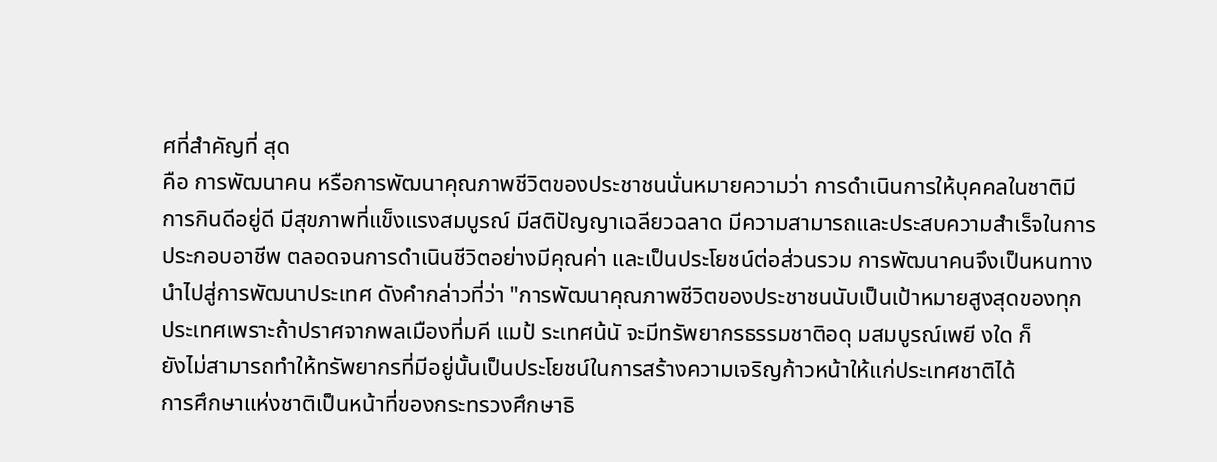ศที่สำคัญที่ สุด
คือ การพัฒนาคน หรือการพัฒนาคุณภาพชีวิตของประชาชนนั่นหมายความว่า การดำเนินการให้บุคคลในชาติมี
การกินดีอยู่ดี มีสุขภาพที่แข็งแรงสมบูรณ์ มีสติปัญญาเฉลียวฉลาด มีความสามารถและประสบความสำเร็จในการ
ประกอบอาชีพ ตลอดจนการดำเนินชีวิตอย่างมีคุณค่า และเป็นประโยชน์ต่อส่วนรวม การพัฒนาคนจึงเป็นหนทาง
นำไปสู่การพัฒนาประเทศ ดังคำกล่าวที่ว่า "การพัฒนาคุณภาพชีวิตของประชาชนนับเป็นเป้าหมายสูงสุดของทุก
ประเทศเพราะถ้าปราศจากพลเมืองที่มคี แมป้ ระเทศน้นั จะมีทรัพยากรธรรมชาติอดุ มสมบูรณ์เพยี งใด ก็
ยังไม่สามารถทำให้ทรัพยากรที่มีอยู่นั้นเป็นประโยชน์ในการสร้างความเจริญก้าวหน้าให้แก่ประเทศชาติได้
การศึกษาแห่งชาติเป็นหน้าที่ของกระทรวงศึกษาธิ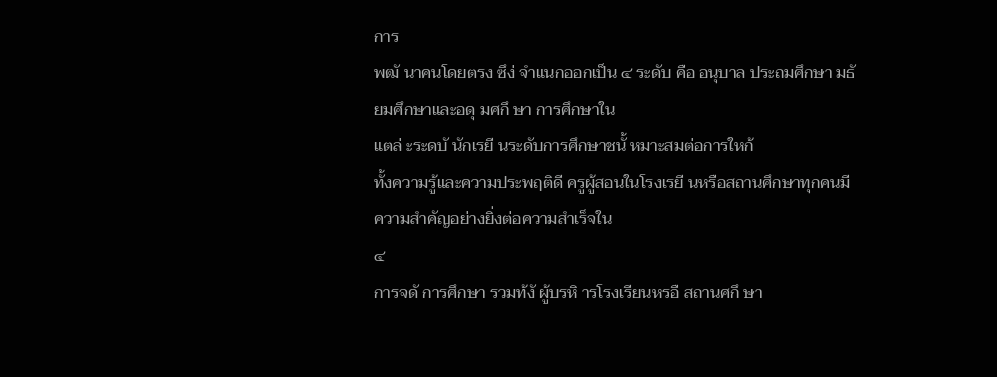การ
พฒั นาคนโดยตรง ซึง่ จำแนกออกเป็น ๔ ระดับ คือ อนุบาล ประถมศึกษา มธั ยมศึกษาและอดุ มศกึ ษา การศึกษาใน
แตล่ ะระดบั นักเรยี นระดับการศึกษาชนั้ หมาะสมต่อการใหก้
ทั้งความรู้และความประพฤติดี ครูผู้สอนในโรงเรยี นหรือสถานศึกษาทุกคนมีความสำคัญอย่างยิ่งต่อความสำเร็จใน
๔
การจดั การศึกษา รวมท้งั ผู้บรหิ ารโรงเรียนหรอื สถานศกึ ษา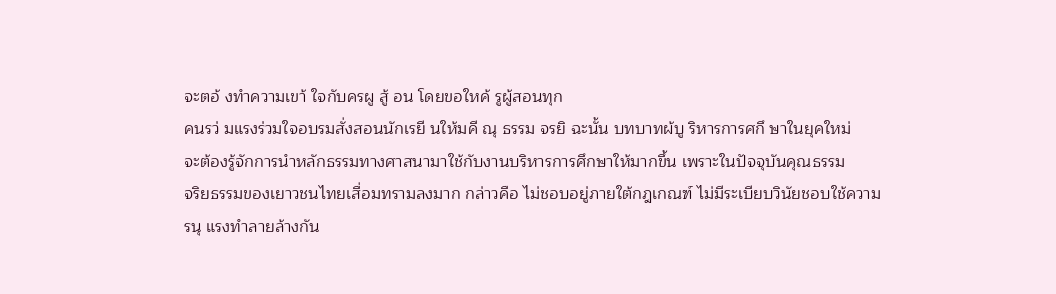จะตอ้ งทำความเขา้ ใจกับครผู สู้ อน โดยขอใหค้ รูผู้สอนทุก
คนรว่ มแรงร่วมใจอบรมสั่งสอนนักเรยี นให้มคี ณุ ธรรม จรยิ ฉะนั้น บทบาทผ้บู ริหารการศกึ ษาในยุคใหม่
จะต้องรู้จักการนำหลักธรรมทางศาสนามาใช้กับงานบริหารการศึกษาให้มากขึ้น เพราะในปัจจุบันคุณธรรม
จริยธรรมของเยาวชนไทยเสื่อมทรามลงมาก กล่าวคือ ไม่ชอบอยู่ภายใต้กฎเกณฑ์ ไม่มีระเบียบวินัยชอบใช้ความ
รนุ แรงทำลายล้างกัน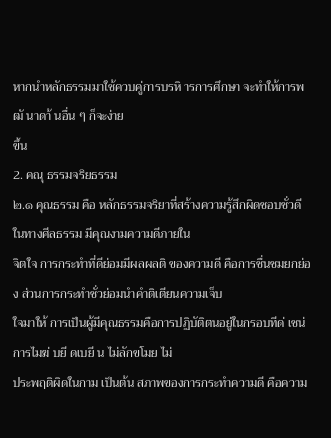หากนำหลักธรรมมาใช้ควบคู่การบรหิ ารการศึกษา จะทำให้การพฒั นาดา้ นอื่น ๆ ก็จะง่าย
ขึ้น
2. คณุ ธรรมจริยธรรม
๒.๑ คุณธรรม คือ หลักธรรมจริยาที่สร้างความรู้สึกผิดชอบชั่วดีในทางศีลธรรม มีคุณงามความดีภายใน
จิตใจ การกระทำที่ดีย่อมมีผลผลติ ของความดี คือการชื่นชมยกย่อง ส่วนการกระทำชั่วย่อมนำคำติเตียนความเจ็บ
ใจมาให้ การเป็นผู้มีคุณธรรมคือการปฏิบัติตนอยู่ในกรอบทีด่ เชน่ การไมฆ่ บยี ดเบยี น ไม่ลักขโมย ไม่
ประพฤติผิดในกาม เป็นต้น สภาพของการกระทำความดี คือความ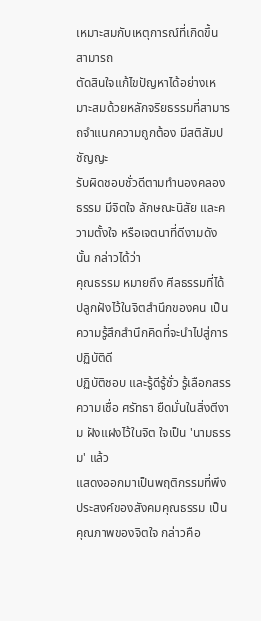เหมาะสมกับเหตุการณ์ที่เกิดขึ้น สามารถ
ตัดสินใจแก้ไขปัญหาได้อย่างเหมาะสมด้วยหลักจริยธรรมที่สามารถจำแนกความถูกต้อง มีสติสัมปชัญญะ
รับผิดชอบชั่วดีตามทำนองคลองธรรม มีจิตใจ ลักษณะนิสัย และความตั้งใจ หรือเจตนาที่ดีงามดังนั้น กล่าวได้ว่า
คุณธรรม หมายถึง ศีลธรรมที่ได้ปลูกฝังไว้ในจิตสำนึกของคน เป็นความรู้สึกสำนึกคิดที่จะนำไปสู่การปฏิบัติดี
ปฏิบัติชอบ และรู้ดีรู้ชั่ว รู้เลือกสรร ความเชื่อ ศรัทธา ยืดมั่นในสิ่งตีงาม ฝังแฝงไว้ในจิต ใจเป็น 'นามธรรม' แล้ว
แสดงออกมาเป็นพฤติกรรมที่พึงประสงค์ของสังคมคุณธรรม เป็นคุณภาพของจิตใจ กล่าวคือ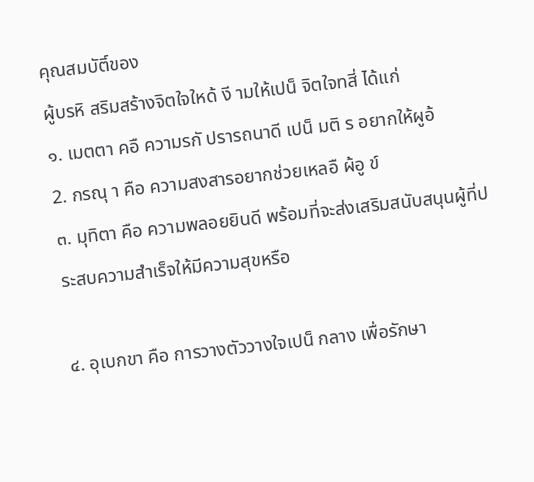คุณสมบัติ์ของ
ผู้บรหิ สริมสร้างจิตใจใหด้ งี ามให้เปน็ จิตใจทสี่ ได้แก่
๑. เมตตา คอื ความรกั ปรารถนาดี เปน็ มติ ร อยากให้ผูอ้
2. กรณุ า คือ ความสงสารอยากช่วยเหลอื ผ้อู ข์
๓. มุทิตา คือ ความพลอยยินดี พร้อมที่จะส่งเสริมสนับสนุนผู้ที่ประสบความสำเร็จให้มีความสุขหรือ

๔. อุเบกขา คือ การวางตัววางใจเปน็ กลาง เพื่อรักษา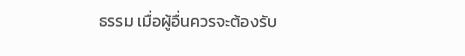ธรรม เมื่อผู้อื่นควรจะต้องรับ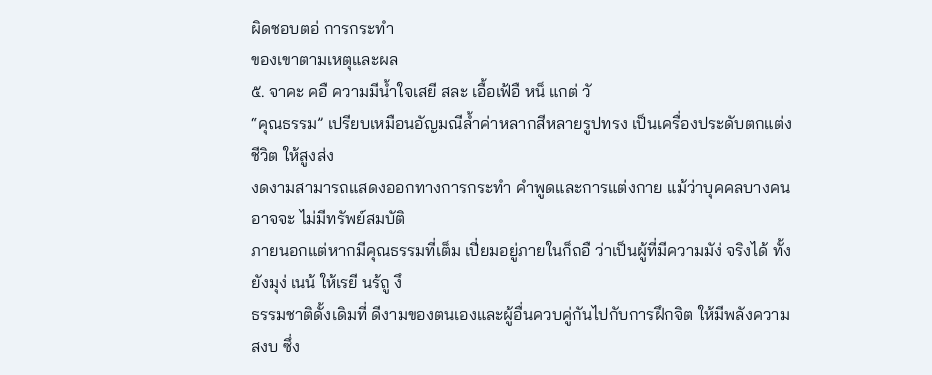ผิดชอบตอ่ การกระทำ
ของเขาตามเหตุและผล
๕. จาคะ คอื ความมีน้ำใจเสยี สละ เอื้อเฟ้อื หน็ แกต่ วั
“คุณธรรม” เปรียบเหมือนอัญมณีล้ำค่าหลากสีหลายรูปทรง เป็นเครื่องประดับตกแต่งชีวิต ให้สูงส่ง
งดงามสามารถแสดงออกทางการกระทำ คำพูดและการแต่งกาย แม้ว่าบุคคลบางคนอาจจะ ไม่มีทรัพย์สมบัติ
ภายนอกแต่หากมีคุณธรรมที่เต็ม เปี่ยมอยู่ภายในก็ถอื ว่าเป็นผู้ที่มีความมัง่ จริงได้ ทั้งยังมุง่ เนน้ ให้เรยี นร้ถู งึ
ธรรมชาติดั้งเดิมที่ ดีงามของตนเองและผู้อื่นควบคู่กันไปกับการฝึกจิต ให้มีพลังความสงบ ซึ่ง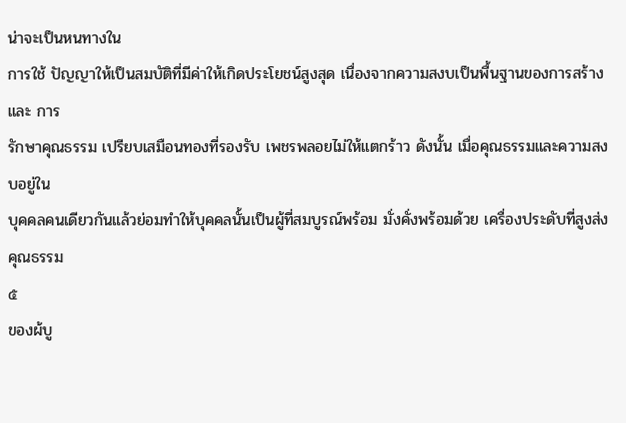น่าจะเป็นหนทางใน
การใช้ ปัญญาให้เป็นสมบัติที่มีค่าให้เกิดประโยชน์สูงสุด เนื่องจากความสงบเป็นพื้นฐานของการสร้างและ การ
รักษาคุณธรรม เปรียบเสมือนทองที่รองรับ เพชรพลอยไม่ให้แตกร้าว ดังนั้น เมื่อคุณธรรมและความสงบอยู่ใน
บุคคลคนเดียวกันแล้วย่อมทำให้บุคคลนั้นเป็นผู้ที่สมบูรณ์พร้อม มั่งคั่งพร้อมด้วย เครื่องประดับที่สูงส่ง คุณธรรม
๕
ของผ้บู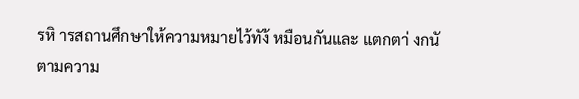รหิ ารสถานศึกษาให้ความหมายไว้ทัง้ หมือนกันและ แตกตา่ งกนั ตามความ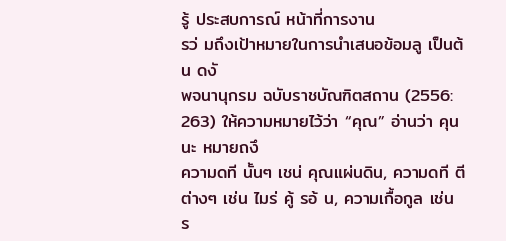รู้ ประสบการณ์ หน้าที่การงาน
รว่ มถึงเป้าหมายในการนำเสนอข้อมลู เป็นต้น ดงั
พจนานุกรม ฉบับราชบัณฑิตสถาน (2556: 263) ให้ความหมายไว้ว่า “คุณ” อ่านว่า คุนนะ หมายถงึ
ความดที นั้นๆ เชน่ คุณแผ่นดิน, ความดที ตี ต่างๆ เช่น ไมร่ คู้ รอ้ น, ความเกื้อกูล เช่น
ร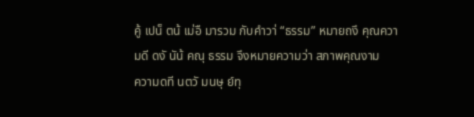คู้ เปน็ ตน้ เม่อื มารวม กับคำวา่ “ธรรม” หมายถงึ คุณความดี ดงั นัน้ คณุ ธรรม จึงหมายความว่า สภาพคุณงาม
ความดที นตวั มนษุ ย์ทุ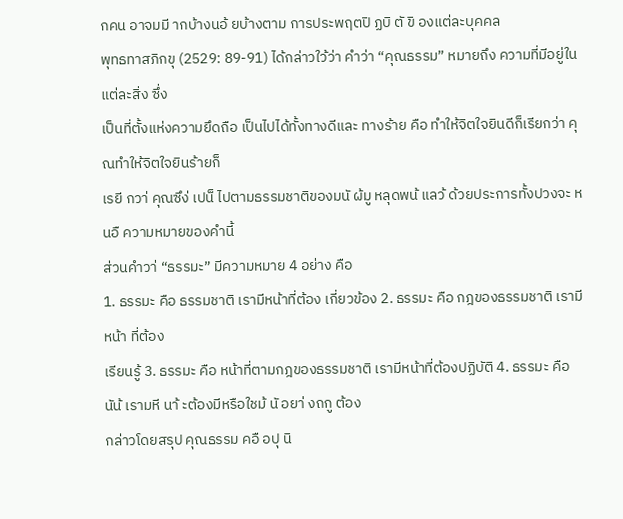กคน อาจมมี ากบ้างนอ้ ยบ้างตาม การประพฤตปิ ฏบิ ตั ขิ องแต่ละบุคคล
พุทธทาสภิกขุ (2529: 89-91) ได้กล่าวใว้ว่า คําว่า “คุณธรรม” หมายถึง ความที่มีอยู่ในแต่ละสิ่ง ซึ่ง
เป็นที่ตั้งแห่งความยึดถือ เป็นไปได้ทั้งทางดีและ ทางร้าย คือ ทําให้จิตใจยินดีก็เรียกว่า คุณทําให้จิตใจยินร้ายก็
เรยี กวา่ คุณซึง่ เปน็ ไปตามธรรมชาติของมนั ผ้มู หลุดพน้ แลว้ ด้วยประการทั้งปวงจะ หนอื ความหมายของคำนี้
ส่วนคำวา่ “ธรรมะ” มีความหมาย 4 อย่าง คือ
1. ธรรมะ คือ ธรรมชาติ เรามีหน้าที่ต้อง เกี่ยวข้อง 2. ธรรมะ คือ กฎของธรรมชาติ เรามีหน้า ที่ต้อง
เรียนรู้ 3. ธรรมะ คือ หน้าที่ตามกฎของธรรมชาติ เรามีหน้าที่ต้องปฏิบัติ 4. ธรรมะ คือ
นัน้ เรามหี นา้ ะต้องมีหรือใชม้ นั อยา่ งถกู ต้อง
กล่าวโดยสรุป คุณธรรม คอื อปุ นิ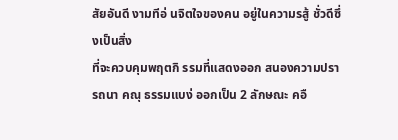สัยอันดี งามทีอ่ นจิตใจของคน อยู่ในความรสู้ ชั่วดีซึ่งเป็นสิ่ง
ที่จะควบคุมพฤตกิ รรมที่แสดงออก สนองความปรารถนา คณุ ธรรมแบง่ ออกเป็น 2 ลักษณะ คอื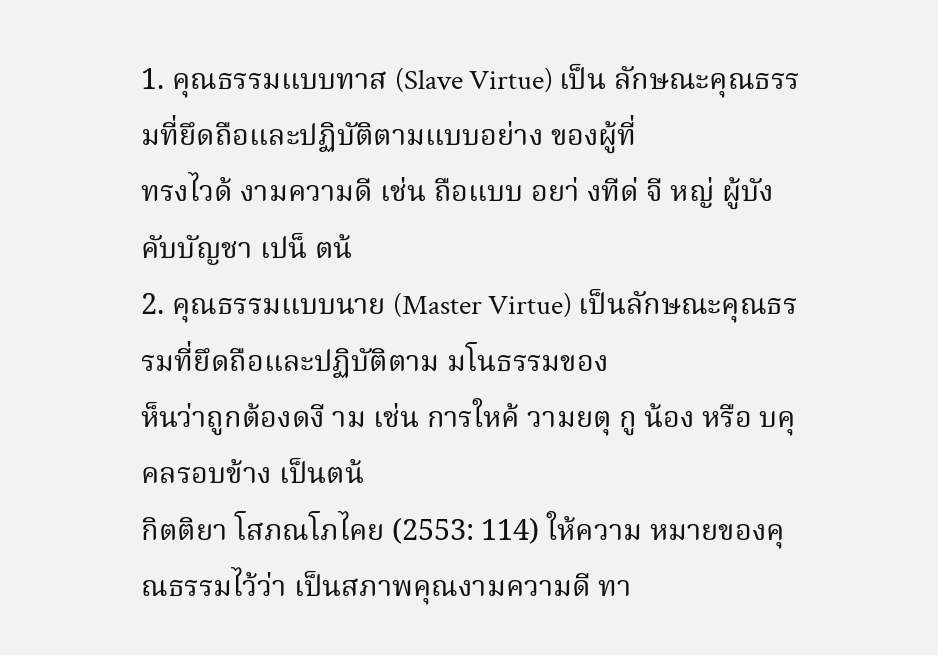1. คุณธรรมแบบทาส (Slave Virtue) เป็น ลักษณะคุณธรรมที่ยึดถือและปฏิบัติตามแบบอย่าง ของผู้ที่
ทรงไวด้ งามความดี เช่น ถือแบบ อยา่ งทีด่ จี หญ่ ผู้บังคับบัญชา เปน็ ตน้
2. คุณธรรมแบบนาย (Master Virtue) เป็นลักษณะคุณธรรมที่ยึดถือและปฏิบัติตาม มโนธรรมของ
ห็นว่าถูกต้องดงี าม เช่น การใหค้ วามยตุ กู น้อง หรือ บคุ คลรอบข้าง เป็นตน้
กิตติยา โสภณโภไคย (2553: 114) ให้ความ หมายของคุณธรรมไว้ว่า เป็นสภาพคุณงามความดี ทา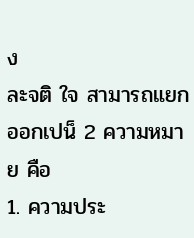ง
ละจติ ใจ สามารถแยกออกเปน็ 2 ความหมาย คือ
1. ความประ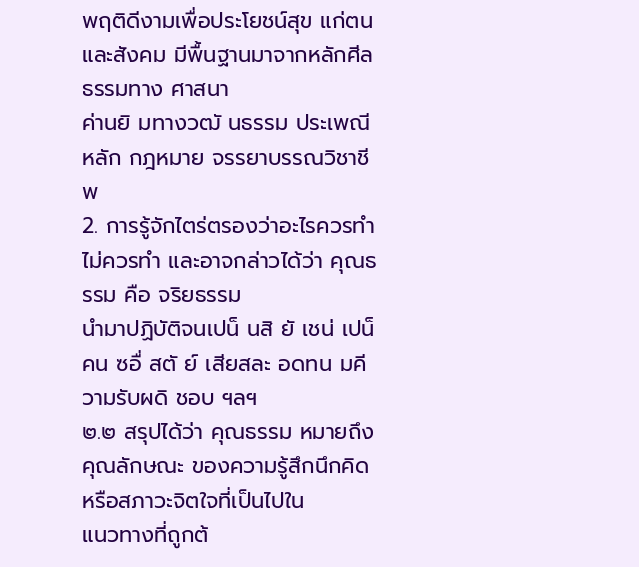พฤติดีงามเพื่อประโยชน์สุข แก่ตนและสังคม มีพื้นฐานมาจากหลักศีลธรรมทาง ศาสนา
ค่านยิ มทางวฒั นธรรม ประเพณี หลัก กฎหมาย จรรยาบรรณวิชาชีพ
2. การรู้จักไตร่ตรองว่าอะไรควรทำ ไม่ควรทำ และอาจกล่าวได้ว่า คุณธรรม คือ จริยธรรม
นำมาปฏิบัติจนเปน็ นสิ ยั เชน่ เปน็ คน ซอื่ สตั ย์ เสียสละ อดทน มคี วามรับผดิ ชอบ ฯลฯ
๒.๒ สรุปได้ว่า คุณธรรม หมายถึง คุณลักษณะ ของความรู้สึกนึกคิด หรือสภาวะจิตใจที่เป็นไปใน
แนวทางที่ถูกต้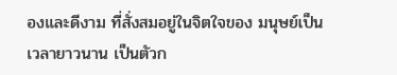องและดีงาม ที่สั่งสมอยู่ในจิตใจของ มนุษย์เป็นเวลายาวนาน เป็นตัวก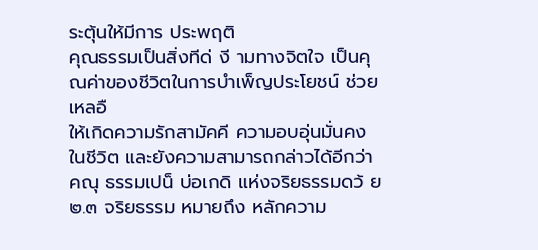ระตุ้นให้มีการ ประพฤติ
คุณธรรมเป็นสิ่งทีด่ งี ามทางจิตใจ เป็นคุณค่าของชีวิตในการบำเพ็ญประโยชน์ ช่วยเหลอื
ให้เกิดความรักสามัคคี ความอบอุ่นมั่นคงในชีวิต และยังความสามารถกล่าวได้อีกว่า
คณุ ธรรมเปน็ บ่อเกดิ แห่งจริยธรรมดว้ ย
๒.๓ จริยธรรม หมายถึง หลักความ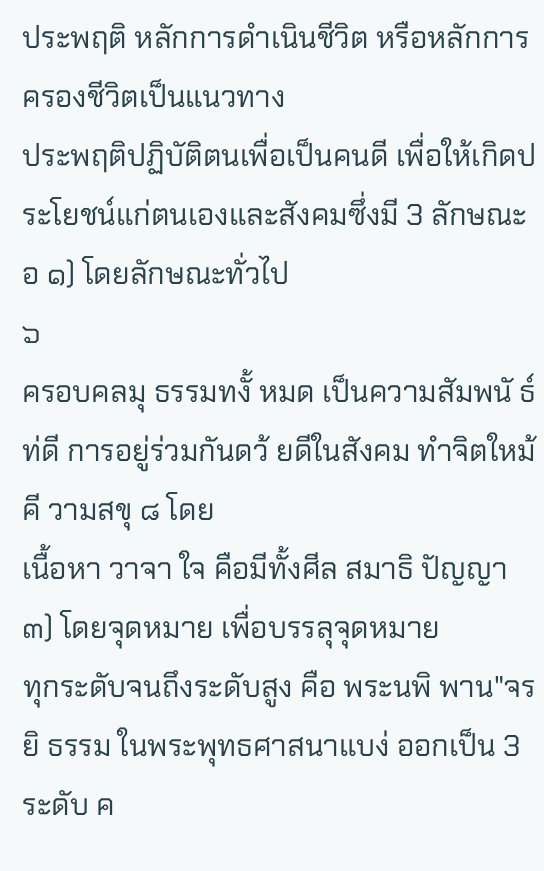ประพฤติ หลักการดำเนินชีวิต หรือหลักการครองชีวิตเป็นแนวทาง
ประพฤติปฏิบัติตนเพื่อเป็นคนดี เพื่อให้เกิดประโยชน์แก่ตนเองและสังคมซึ่งมี 3 ลักษณะอ ๑) โดยลักษณะทั่วไป
๖
ครอบคลมุ ธรรมทงั้ หมด เป็นความสัมพนั ธ์ท่ดี การอยู่ร่วมกันดว้ ยดีในสังคม ทำจิตใหม้ คี วามสขุ ๘ โดย
เนื้อหา วาจา ใจ คือมีทั้งศีล สมาธิ ปัญญา ๓) โดยจุดหมาย เพื่อบรรลุจุดหมาย
ทุกระดับจนถึงระดับสูง คือ พระนพิ พาน"จรยิ ธรรม ในพระพุทธศาสนาแบง่ ออกเป็น 3 ระดับ ค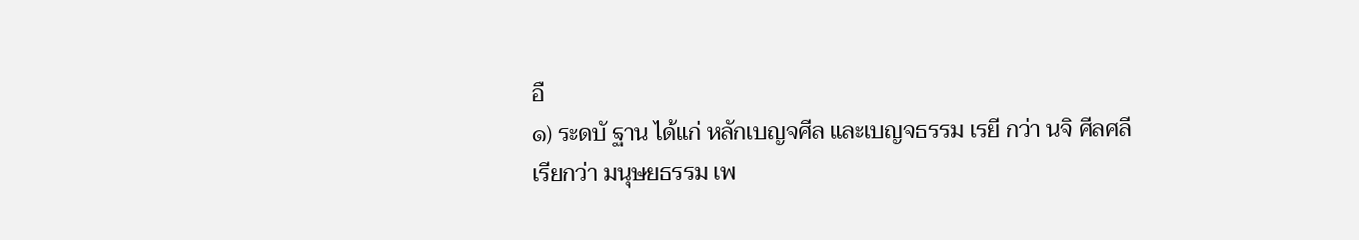อื
๑) ระดบั ฐาน ได้แก่ หลักเบญจศีล และเบญจธรรม เรยี กว่า นจิ ศีลศลี
เรียกว่า มนุษยธรรม เพ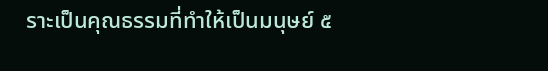ราะเป็นคุณธรรมที่ทำให้เป็นมนุษย์ ๕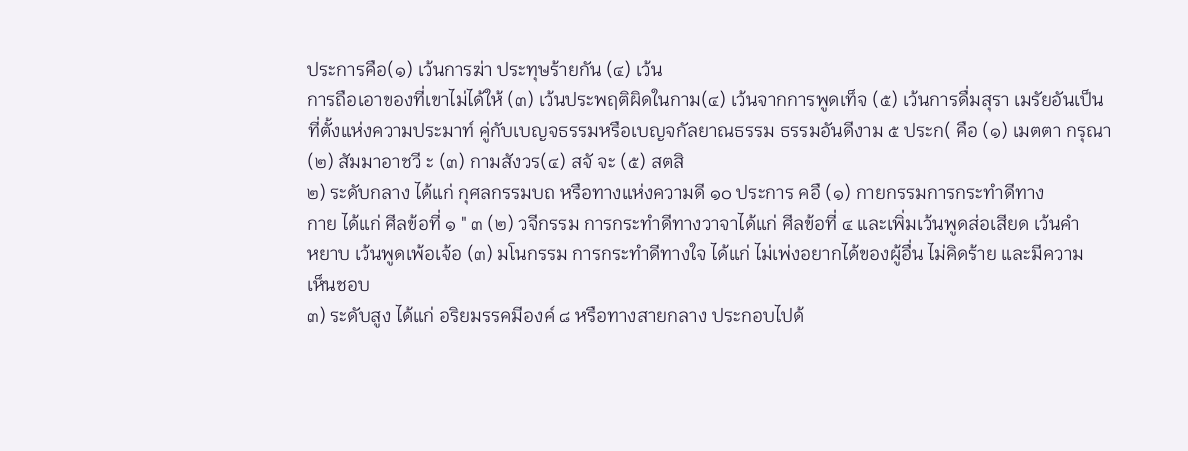ประการคือ(๑) เว้นการฆ่า ประทุษร้ายกัน (๔) เว้น
การถือเอาของที่เขาไม่ได้ให้ (๓) เว้นประพฤติผิดในกาม(๔) เว้นจากการพูดเท็จ (๕) เว้นการดื่มสุรา เมรัยอันเป็น
ที่ตั้งแห่งความประมาท์ คู่กับเบญจธรรมหรือเบญจกัลยาณธรรม ธรรมอันดีงาม ๕ ประก( คือ (๑) เมตตา กรุณา
(๒) สัมมาอาชวี ะ (๓) กามสังวร(๔) สจั จะ (๕) สตสิ
๒) ระดับกลาง ได้แก่ กุศลกรรมบถ หรือทางแห่งความดี ๑๐ ประการ คอื (๑) กายกรรมการกระทำดีทาง
กาย ได้แก่ ศีลข้อที่ ๑ " ๓ (๒) วจีกรรม การกระทำดีทางวาจาได้แก่ ศีลข้อที่ ๔ และเพิ่มเว้นพูดส่อเสียด เว้นคำ
หยาบ เว้นพูดเพ้อเจ้อ (๓) มโนกรรม การกระทำดีทางใจ ได้แก่ ไม่เพ่งอยากได้ของผู้อื่น ไม่คิดร้าย และมีความ
เห็นชอบ
๓) ระดับสูง ได้แก่ อริยมรรคมีองค์ ๘ หรือทางสายกลาง ประกอบไปด้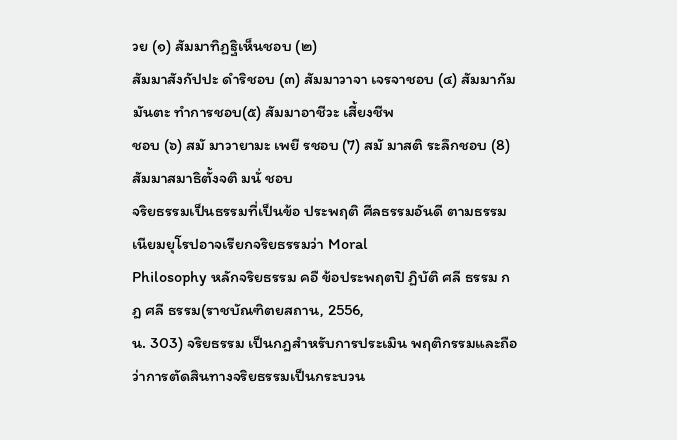วย (๑) สัมมาทิฏฐิเห็นชอบ (๒)
สัมมาสังกัปปะ ดำริชอบ (๓) สัมมาวาจา เจรจาชอบ (๔) สัมมากัมมันตะ ทำการชอบ(๕) สัมมาอาชีวะ เสี้ยงชีพ
ชอบ (๖) สมั มาวายามะ เพยี รชอบ (7) สมั มาสติ ระลึกชอบ (8) สัมมาสมาธิตั้งจติ มนั่ ชอบ
จริยธรรมเป็นธรรมที่เป็นข้อ ประพฤติ ศีลธรรมอันดี ตามธรรมเนียมยุโรปอาจเรียกจริยธรรมว่า Moral
Philosophy หลักจริยธรรม คอื ข้อประพฤตปิ ฏิบัติ ศลี ธรรม กฎ ศลี ธรรม(ราชบัณฑิตยสถาน, 2556,
น. 303) จริยธรรม เป็นกฎสำหรับการประเมิน พฤติกรรมและถือว่าการตัดสินทางจริยธรรมเป็นกระบวน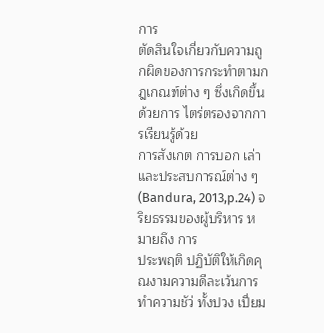การ
ตัดสินใจเกี่ยวกับความถูกผิดของการกระทำตามกฎเกณฑ์ต่าง ๆ ซึ่งเกิดขึ้นด้วยการ ไตร่ตรองจากการเรียนรู้ด้วย
การสังเกต การบอก เล่าและประสบการณ์ต่าง ๆ (Bandura, 2013,p.24) จริยธรรมของผู้บริหาร หมายถึง การ
ประพฤติ ปฏิบัติให้เกิดคุณงามความดีละเว้นการทำความชัว่ ทั้งปวง เปี่ยม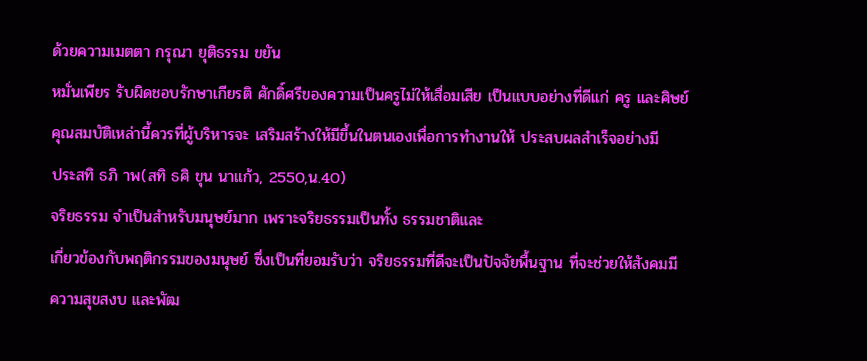ด้วยความเมตตา กรุณา ยุติธรรม ขยัน
หมั่นเพียร รับผิดชอบรักษาเกียรติ ศักดิ์ศรีของความเป็นครูไม่ให้เสื่อมเสีย เป็นแบบอย่างที่ดีแก่ ครู และศิษย์
คุณสมบัติเหล่านี้ควรที่ผู้บริหารจะ เสริมสร้างให้มีขึ้นในตนเองเพื่อการทำงานให้ ประสบผลสำเร็จอย่างมี
ประสทิ ธภิ าพ(สทิ ธศิ ขุน นาแก้ว, 2550,น.40)
จริยธรรม จำเป็นสำหรับมนุษย์มาก เพราะจริยธรรมเป็นทั้ง ธรรมชาติและ
เกี่ยวข้องกับพฤติกรรมของมนุษย์ ซึ่งเป็นที่ยอมรับว่า จริยธรรมที่ดีจะเป็นปัจจัยพื้นฐาน ที่จะช่วยให้สังคมมี
ความสุขสงบ และพัฒ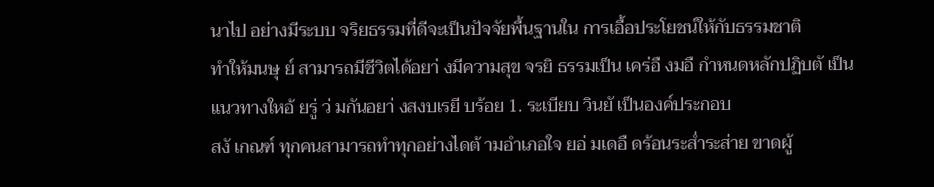นาไป อย่างมีระบบ จริยธรรมที่ดีจะเป็นปัจจัยพื้นฐานใน การเอื้อประโยชน์ให้กับธรรมชาติ
ทำให้มนษุ ย์ สามารถมีชีวิตได้อยา่ งมีความสุข จรยิ ธรรมเป็น เคร่อื งมอื กำหนดหลักปฏิบตั เป็น
แนวทางใหอ้ ยรู่ ว่ มกันอยา่ งสงบเรยี บร้อย 1. ระเบียบ วินยั เป็นองค์ประกอบ
สงั เกณฑ์ ทุกคนสามารถทำทุกอย่างไดต้ ามอำเภอใจ ยอ่ มเดอื ดร้อนระส่ำระส่าย ขาดผู้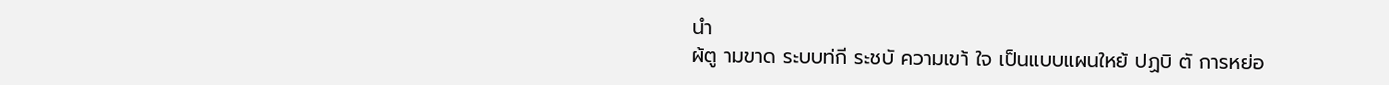นำ
ผ้ตู ามขาด ระบบท่กี ระชบั ความเขา้ ใจ เป็นแบบแผนใหย้ ปฏบิ ตั การหย่อ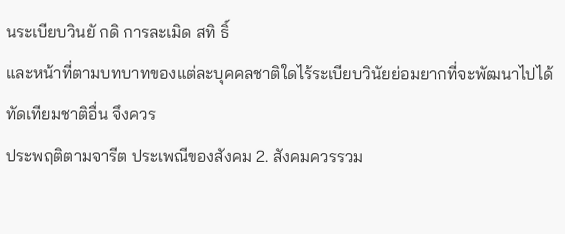นระเบียบวินยั กดิ การละเมิด สทิ ธิ์
และหน้าที่ตามบทบาทของแต่ละบุคคลชาติใดไร้ระเบียบวินัยย่อมยากที่จะพัฒนาไปได้ ทัดเทียมชาติอื่น จึงควร
ประพฤติตามจารีต ประเพณีของสังคม 2. สังคมควรรวม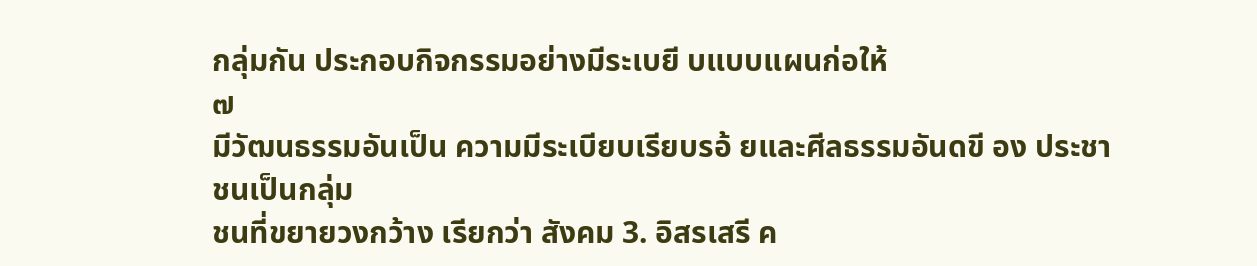กลุ่มกัน ประกอบกิจกรรมอย่างมีระเบยี บแบบแผนก่อให้
๗
มีวัฒนธรรมอันเป็น ความมีระเบียบเรียบรอ้ ยและศีลธรรมอันดขี อง ประชาชนเป็นกลุ่ม
ชนที่ขยายวงกว้าง เรียกว่า สังคม 3. อิสรเสรี ค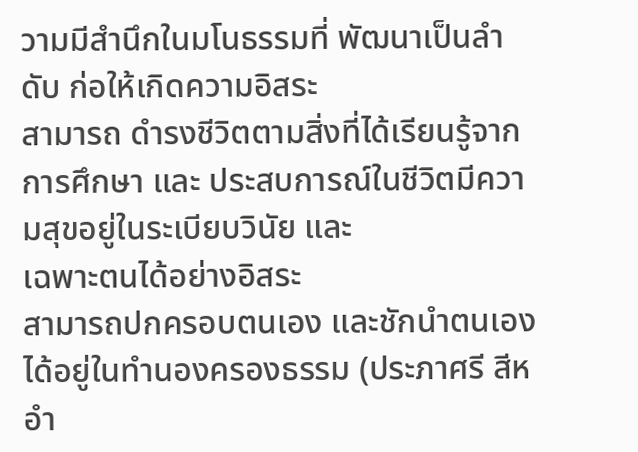วามมีสำนึกในมโนธรรมที่ พัฒนาเป็นลำดับ ก่อให้เกิดความอิสระ
สามารถ ดำรงชีวิตตามสิ่งที่ได้เรียนรู้จากการศึกษา และ ประสบการณ์ในชีวิตมีความสุขอยู่ในระเบียบวินัย และ
เฉพาะตนได้อย่างอิสระ
สามารถปกครอบตนเอง และชักนำตนเองได้อยู่ในทำนองครองธรรม (ประภาศรี สีหอำ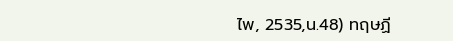ไพ, 2535,น.48) ทฤษฏี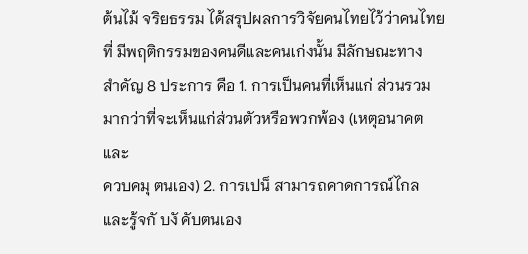ต้นไม้ จริยธรรม ได้สรุปผลการวิจัยคนไทยไว้ว่าคนไทยที่ มีพฤติกรรมของคนดีและคนเก่งนั้น มีลักษณะทาง
สำคัญ 8 ประการ คือ 1. การเป็นคนที่เห็นแก่ ส่วนรวมมากว่าที่จะเห็นแก่ส่วนตัวหรือพวกพ้อง (เหตุอนาคตและ
ควบคมุ ตนเอง) 2. การเปน็ สามารถคาดการณ์ไกล และรู้จกั บงั คับตนเอง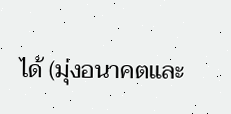ได้ (มุ่งอนาคตและ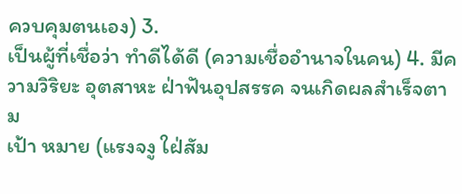ควบคุมตนเอง) 3.
เป็นผู้ที่เชื่อว่า ทำดีได้ดี (ความเชื่ออำนาจในคน) 4. มีความวิริยะ อุตสาหะ ฝ่าฟันอุปสรรค จนเกิดผลสำเร็จตาม
เป้า หมาย (แรงจงู ใฝ่สัม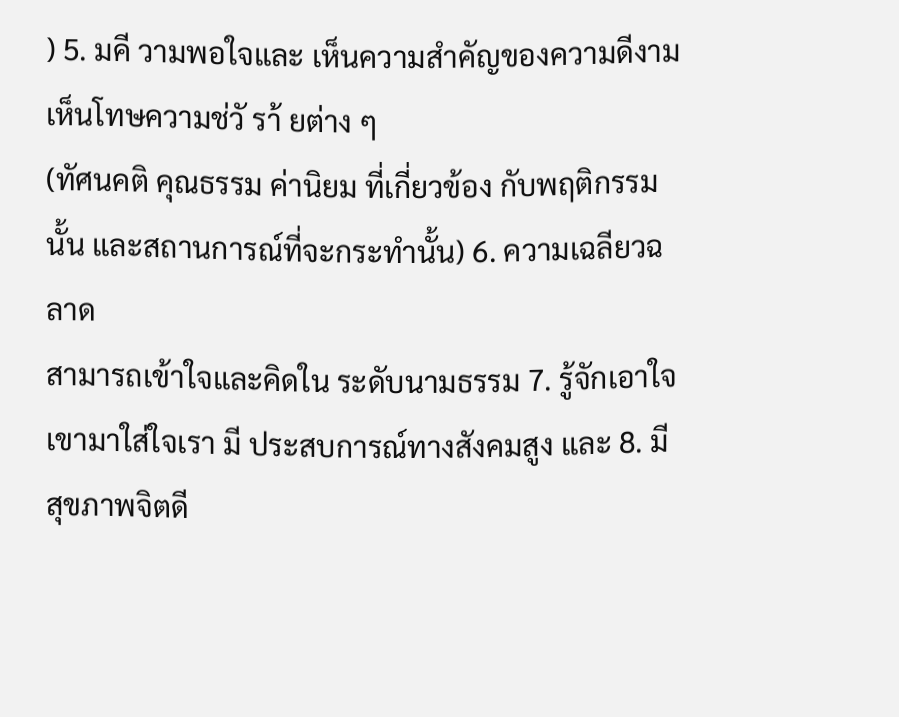) 5. มคี วามพอใจและ เห็นความสำคัญของความดีงาม เห็นโทษความช่วั รา้ ยต่าง ๆ
(ทัศนคติ คุณธรรม ค่านิยม ที่เกี่ยวข้อง กับพฤติกรรมนั้น และสถานการณ์ที่จะกระทำนั้น) 6. ความเฉลียวฉลาด
สามารถเข้าใจและคิดใน ระดับนามธรรม 7. รู้จักเอาใจเขามาใส่ใจเรา มี ประสบการณ์ทางสังคมสูง และ 8. มี
สุขภาพจิตดี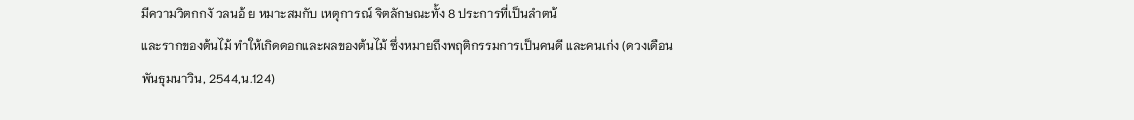มีความวิตกกงั วลนอ้ ย หมาะสมกับ เหตุการณ์ จิตลักษณะทั้ง 8 ประการที่เป็นลำตน้
และรากของต้นไม้ ทำให้เกิดดอกและผลของต้นไม้ ซึ่งหมายถึงพฤติกรรมการเป็นคนดี และคนเก่ง (ดวงเดือน
พันธุมนาวิน, 2544,น.124)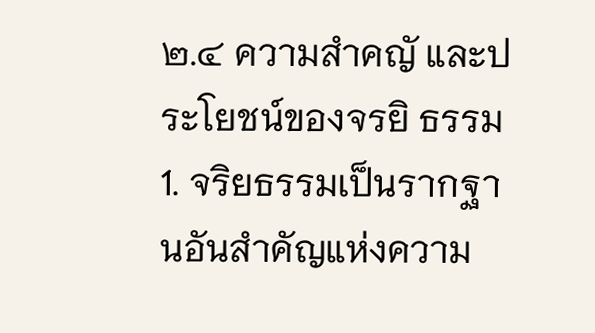๒.๔ ความสำคญั และประโยชน์ของจรยิ ธรรม
1. จริยธรรมเป็นรากฐานอันสำคัญแห่งความ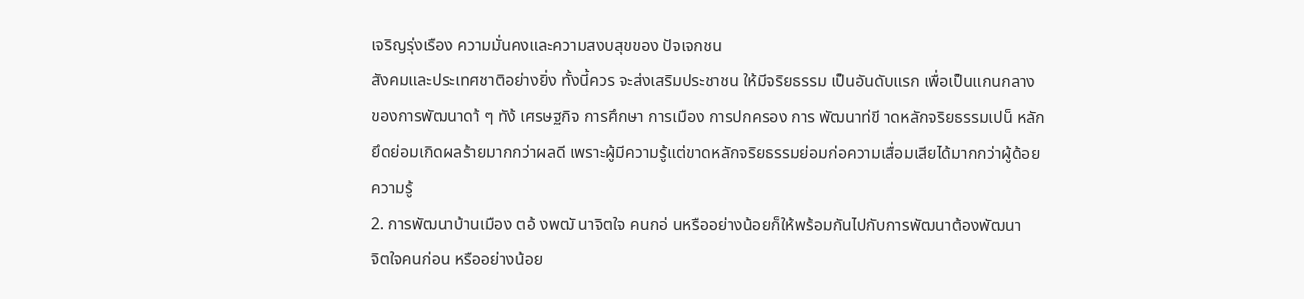เจริญรุ่งเรือง ความมั่นคงและความสงบสุขของ ปัจเจกชน
สังคมและประเทศชาติอย่างยิ่ง ทั้งนี้ควร จะส่งเสริมประชาชน ให้มีจริยธรรม เป็นอันดับแรก เพื่อเป็นแกนกลาง
ของการพัฒนาดา้ ๆ ทัง้ เศรษฐกิจ การศึกษา การเมือง การปกครอง การ พัฒนาท่ขี าดหลักจริยธรรมเปน็ หลัก
ยึดย่อมเกิดผลร้ายมากกว่าผลดี เพราะผู้มีความรู้แต่ขาดหลักจริยธรรมย่อมก่อความเสื่อมเสียได้มากกว่าผู้ด้อย
ความรู้
2. การพัฒนาบ้านเมือง ตอ้ งพฒั นาจิตใจ คนกอ่ นหรืออย่างน้อยก็ให้พร้อมกันไปกับการพัฒนาต้องพัฒนา
จิตใจคนก่อน หรืออย่างน้อย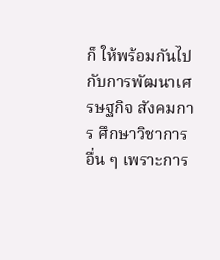ก็ ให้พร้อมกันไปกับการพัฒนาเศรษฐกิจ สังคมการ ศึกษาวิชาการอื่น ๆ เพราะการ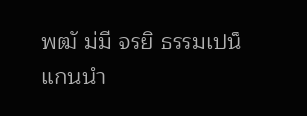พฒั ม่มี จรยิ ธรรมเปน็ แกนนำ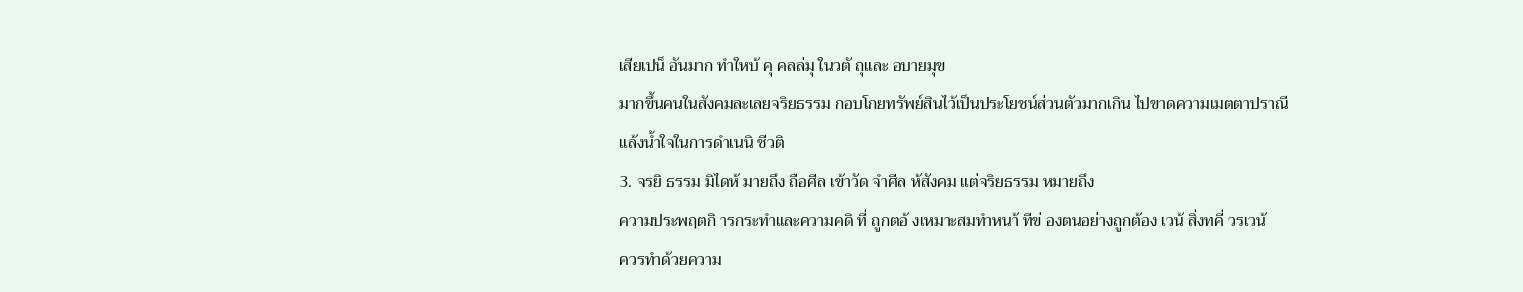เสียเปน็ อันมาก ทำใหบ้ คุ คลล่มุ ในวตั ถุและ อบายมุข
มากขึ้นคนในสังคมละเลยจริยธรรม กอบโกยทรัพย์สินไว้เป็นประโยชน์ส่วนตัวมากเกิน ไปขาดความเมตตาปราณี
แล้งน้ำใจในการดำเนนิ ชีวติ
3. จรยิ ธรรม มิไดห้ มายถึง ถือศีล เข้าวัด จำศีล ห้สังคม แต่จริยธรรม หมายถึง
ความประพฤตกิ ารกระทำและความคดิ ที่ ถูกตอ้ งเหมาะสมทำหนา้ ทีข่ องตนอย่างถูกต้อง เวน้ สิ่งทคี่ วรเวน้
ควรทำด้วยความ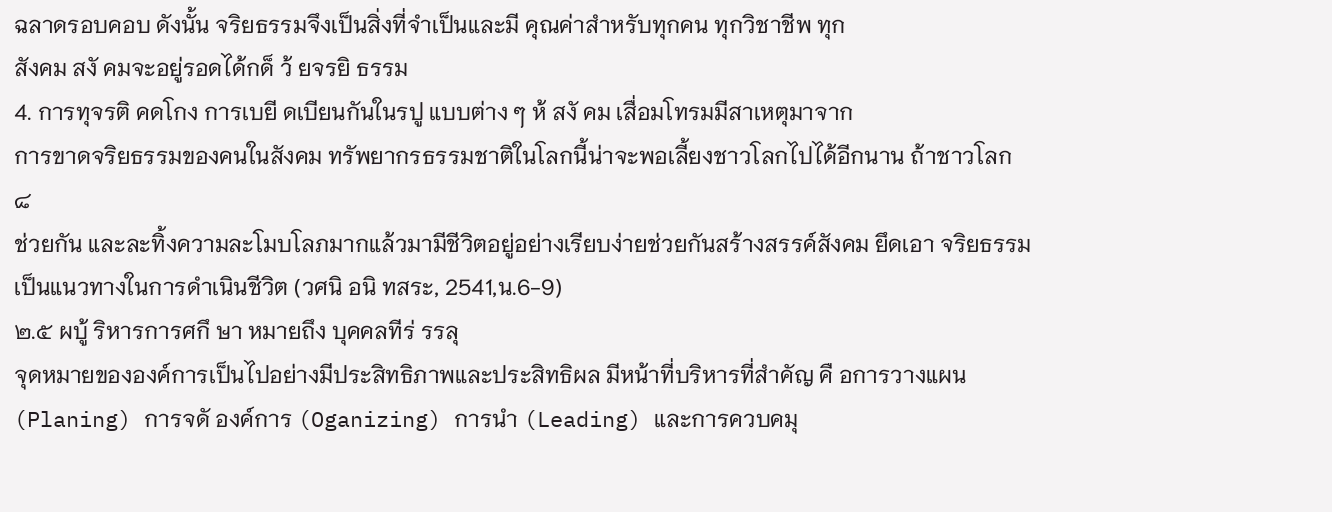ฉลาดรอบคอบ ดังนั้น จริยธรรมจึงเป็นสิ่งที่จำเป็นและมี คุณค่าสำหรับทุกคน ทุกวิชาชีพ ทุก
สังคม สงั คมจะอยู่รอดได้กด็ ว้ ยจรยิ ธรรม
4. การทุจรติ คดโกง การเบยี ดเบียนกันในรปู แบบต่าง ๆ ห้ สงั คม เสื่อมโทรมมีสาเหตุมาจาก
การขาดจริยธรรมของคนในสังคม ทรัพยากรธรรมชาติในโลกนี้น่าจะพอเลี้ยงชาวโลกไปได้อีกนาน ถ้าชาวโลก
๘
ช่วยกัน และละทิ้งความละโมบโลภมากแล้วมามีชีวิตอยู่อย่างเรียบง่ายช่วยกันสร้างสรรค์สังคม ยึดเอา จริยธรรม
เป็นแนวทางในการดำเนินชีวิต (วศนิ อนิ ทสระ, 2541,น.6-9)
๒.๕ ผบู้ ริหารการศกึ ษา หมายถึง บุคคลทีร่ รรลุ
จุดหมายขององค์การเป็นไปอย่างมีประสิทธิภาพและประสิทธิผล มีหน้าที่บริหารที่สำคัญ คื อการวางแผน
(Planing) การจดั องค์การ (Oganizing) การนำ (Leading) และการควบคมุ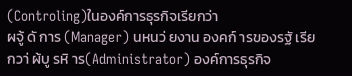(Controling)ในองค์การธุรกิจเรียกว่า
ผจู้ ดั การ (Manager) นหนว่ ยงาน องคก์ ารของรฐั เรียกวา่ ผ้บู รหิ าร(Administrator) องค์การธุรกิจ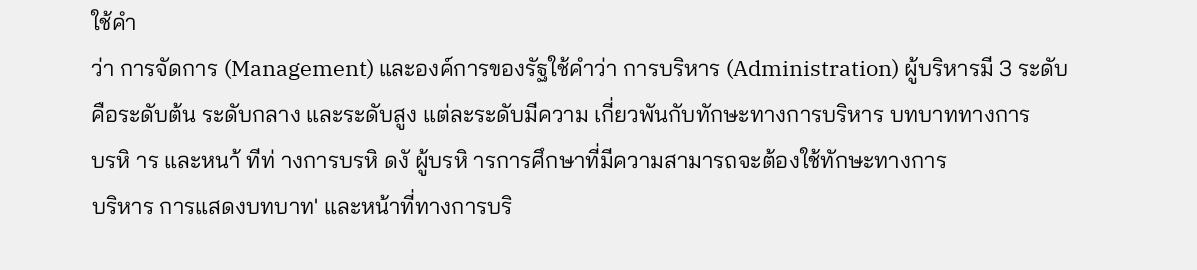ใช้คำ
ว่า การจัดการ (Management) และองค์การของรัฐใช้คำว่า การบริหาร (Administration) ผู้บริหารมี 3 ระดับ
คือระดับต้น ระดับกลาง และระดับสูง แต่ละระดับมีความ เกี่ยวพันกับทักษะทางการบริหาร บทบาททางการ
บรหิ าร และหนา้ ทีท่ างการบรหิ ดงั ผู้บรหิ ารการศึกษาที่มีความสามารถจะต้องใช้ทักษะทางการ
บริหาร การแสดงบทบาท' และหน้าที่ทางการบริ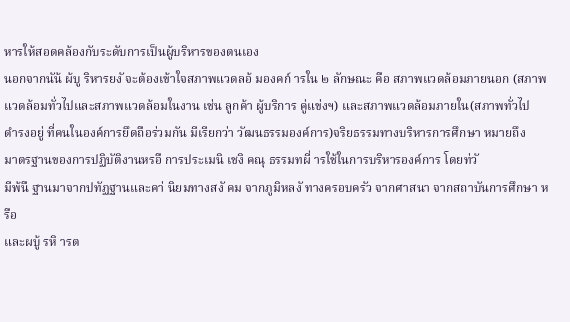หารให้สอดคล้องกับระดับการเป็นผู้บริหารของตนเอง
นอกจากนัน้ ผ้บู ริหารยงั จะต้องเข้าใจสภาพแวดลอ้ มองคก์ ารใน ๒ ลักษณะ คือ สภาพแวดล้อมภายนอก (สภาพ
แวดล้อมทั่วไปและสภาพแวดล้อมในงาน เช่น ลูกค้า ผู้บริการ คู่แข่งฯ) และสภาพแวดล้อมภายใน(สภาพทั่วไป
ดำรงอยู่ ที่คนในองค์การยึดถือร่วมกัน มีเรียกว่า วัฒนธรรมองค์การ)จริยธรรมทางบริหารการศึกษา หมายถึง
มาตรฐานของการปฏิบัติงานหรอื การประเมนิ เชงิ คณุ ธรรมทผี่ ารใช้ในการบริหารองค์การ โดยท่วั
มีพ้นื ฐานมาจากปทัฏฐานและคา่ นิยมทางสงั คม จากภูมิหลงั ทางครอบครัว จากศาสนา จากสถาบันการศึกษา หรือ
และผบู้ รหิ ารต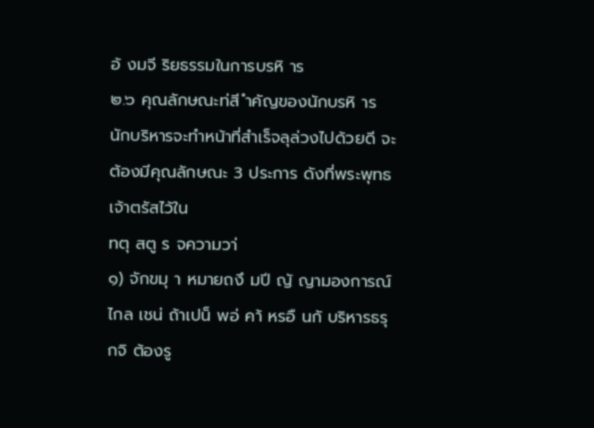อ้ งมจี ริยธรรมในการบรหิ าร
๒.๖ คุณลักษณะท่สี ำคัญของนักบรหิ าร
นักบริหารจะทำหน้าที่สำเร็จลุล่วงไปด้วยดี จะต้องมีคุณลักษณะ 3 ประการ ดังที่พระพุทธเจ้าตรัสไว้ใน
ทตุ สตู ร จความวา่
๑) จักขมุ า หมายถงึ มปี ญั ญามองการณ์ไกล เชน่ ถ้าเปน็ พอ่ คา้ หรอื นกั บริหารธรุ กจิ ต้องรู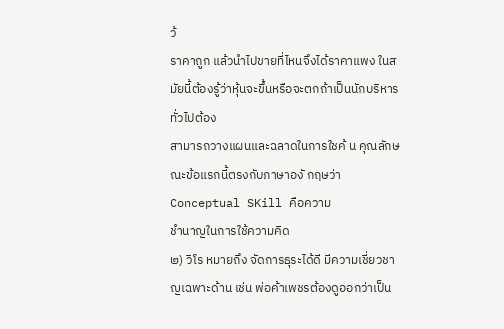ว้
ราคาถูก แล้วนำไปขายที่ไหนจึงได้ราคาแพง ในสมัยนี้ต้องรู้ว่าหุ้นจะขึ้นหรือจะตกถ้าเป็นนักบริหารทั่วไปต้อง
สามารถวางแผนและฉลาดในการใชค้ น คุณลักษณะข้อแรกนี้ตรงกับภาษาองั กฤษว่า Conceptual SKill คือความ
ชำนาญในการใช้ความคิด
๒) วิโร หมายถึง จัดการธุระได้ดี มีความเชี่ยวชาญเฉพาะด้าน เช่น พ่อค้าเพชรต้องดูออกว่าเป็น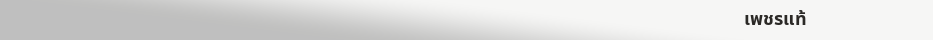เพชรแท้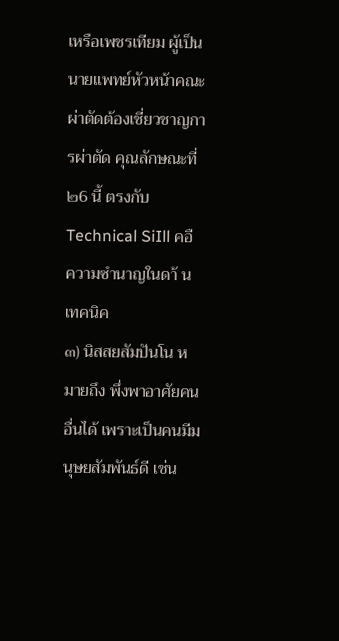เหรือเพชรเทียม ผู้เป็นนายแพทย์หัวหน้าคณะผ่าตัดต้องเชี่ยวชาญการผ่าตัด คุณลักษณะที่ ๒6 นี้ ตรงกับ
Technical SiIll คอื ความซำนาญในดา้ นเทคนิค
๓) นิสสยสัมปันโน หมายถึง พึ่งพาอาศัยคนอื่นได้ เพราะเป็นคนมีมนุษยสัมพันธ์ดี เช่น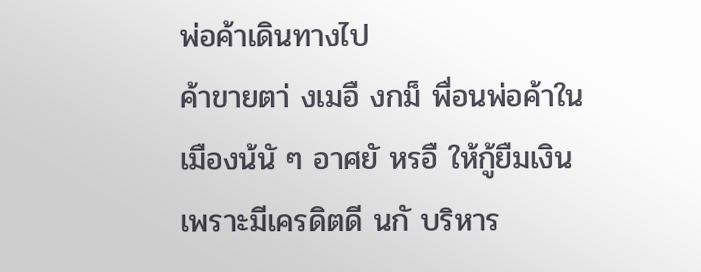พ่อค้าเดินทางไป
ค้าขายตา่ งเมอื งกม็ พื่อนพ่อค้าในเมืองน้นั ๆ อาศยั หรอื ให้กู้ยืมเงิน เพราะมีเครดิตดี นกั บริหาร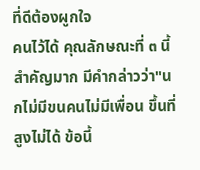ที่ดีต้องผูกใจ
คนไว้ได้ คุณลักษณะที่ ๓ นี้ สำคัญมาก มีคำกล่าวว่า"นกไม่มีขนคนไม่มีเพื่อน ขึ้นที่สูงไม่ได้ ข้อนี้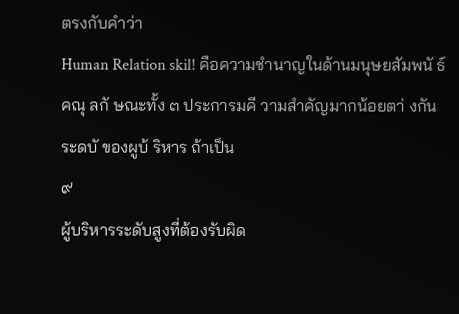ตรงกับคำว่า
Human Relation skil! คือความชำนาญในด้านมนุษยสัมพนั ธ์
คณุ ลกั ษณะทั้ง ๓ ประการมคี วามสำคัญมากน้อยตา่ งกัน ระดบั ของผูบ้ ริหาร ถ้าเป็น
๙
ผู้บริหารระดับสูงที่ต้องรับผิด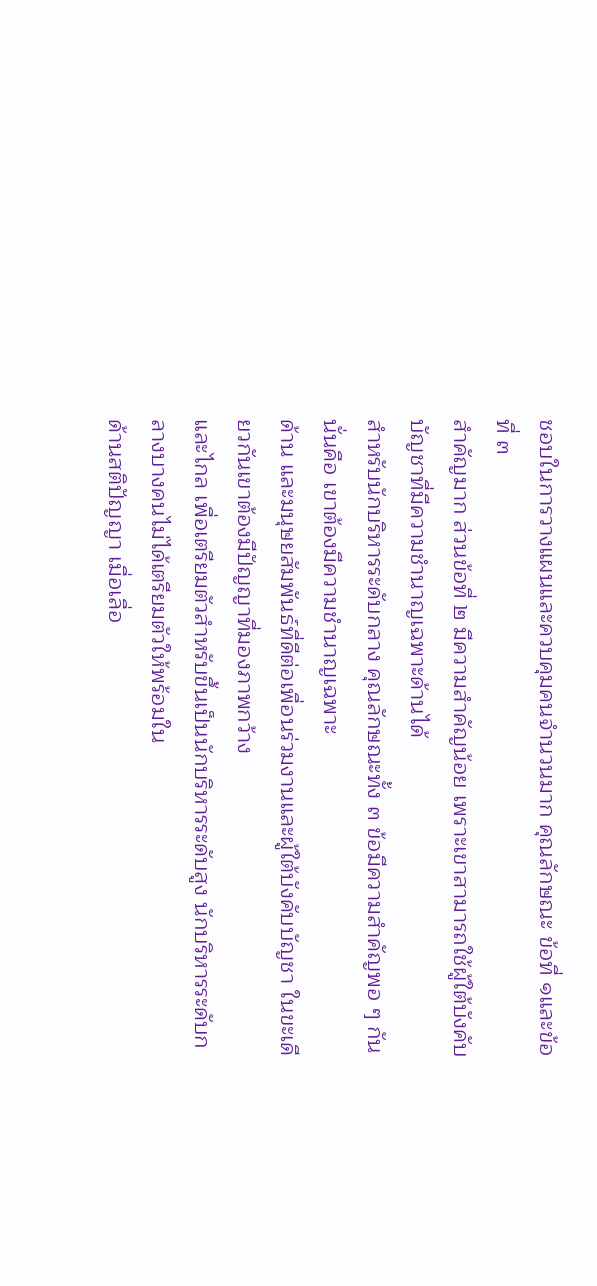ชอบในการวางแผนและควบคุมคนจำนวนมาก คุณลักษณะ ข้อที่ ๑และข้อที่ ๓
สำคัญมาก ส่วนข้อที่ ๒ มีความสำคัญน้อย เพราะเขาสามารถใช้ผู้ใต้บังคับบัญชาที่มีความชำนาญเฉพาะด้านได้
สำหรับนักบริหารระดับกลาง คุณลักษณะทั้ง ๓ ข้อมีความสำคัญพอ ๆ กัน นั่นคือ เขาต้องมีความชำนาญเฉพาะ
ด้าน และมนุษยสัมพันธ์ที่ดีต่อเพื่อนร่วมงานและผู้ใต้บังคับบัญชา ในขะเดียวกันเขาต้องมีปัญญาที่มองภาพกว้าง
และไกล เพื่อเตรียมตัวสำหรับขึ้นเป็นนักบริหารระดับสูง นักบริหารระดับกลางบางคนไม่ได้เตรียมตัวให้พร้อมใน
ด้านสติปัญญา เมื่อเลื่อ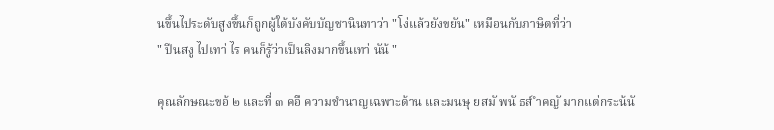นขึ้นไประดับสูงขึ้นก็ถูกผู้ใต้บังคับบัญชานินทาว่า "โง่แล้วยังขยัน" เหมือนกับภาษิตที่ว่า
" ปีนสงู ไปเทา่ ไร คนก็รู้ว่าเป็นลิงมากขึ้นเทา่ นัน้ "

คุณลักษณะขอ้ ๒ และที่ ๓ คอื ความชำนาญเฉพาะด้าน และมนษุ ยสมั พนั ธส์ ำคญั มากแต่กระน้นั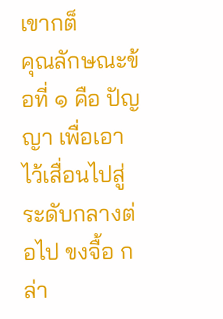เขากต็
คุณลักษณะข้อที่ ๑ คือ ปัญญา เพื่อเอาไว้เสื่อนไปสู่ระดับกลางต่อไป ขงจื้อ กล่า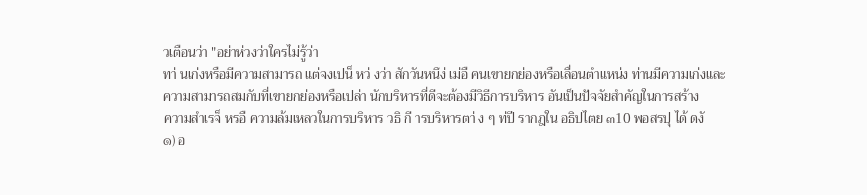วเตือนว่า "อย่าห่วงว่าใครไม่รู้ว่า
ทา่ นเก่งหรือมีความสามารถ แต่จงเปน็ หว่ งว่า สักวันหนึง่ เม่อื คนเขายกย่องหรือเลื่อนตำแหน่ง ท่านมีความเก่งและ
ความสามารถสมกับที่เขายกย่องหรือเปล่า นักบริหารที่ดีจะต้องมีวิธีการบริหาร อันเป็นปัจจัยสำคัญในการสร้าง
ความสำเรจ็ หรอื ความล้มเหลวในการบริหาร วธิ กี ารบริหารตา่ ง ๆ ท่ปี รากฎใน อธิปไตย ๓10 พอสรปุ ได้ ดงั
๑) อ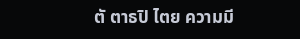ตั ตาธปิ ไตย ความมี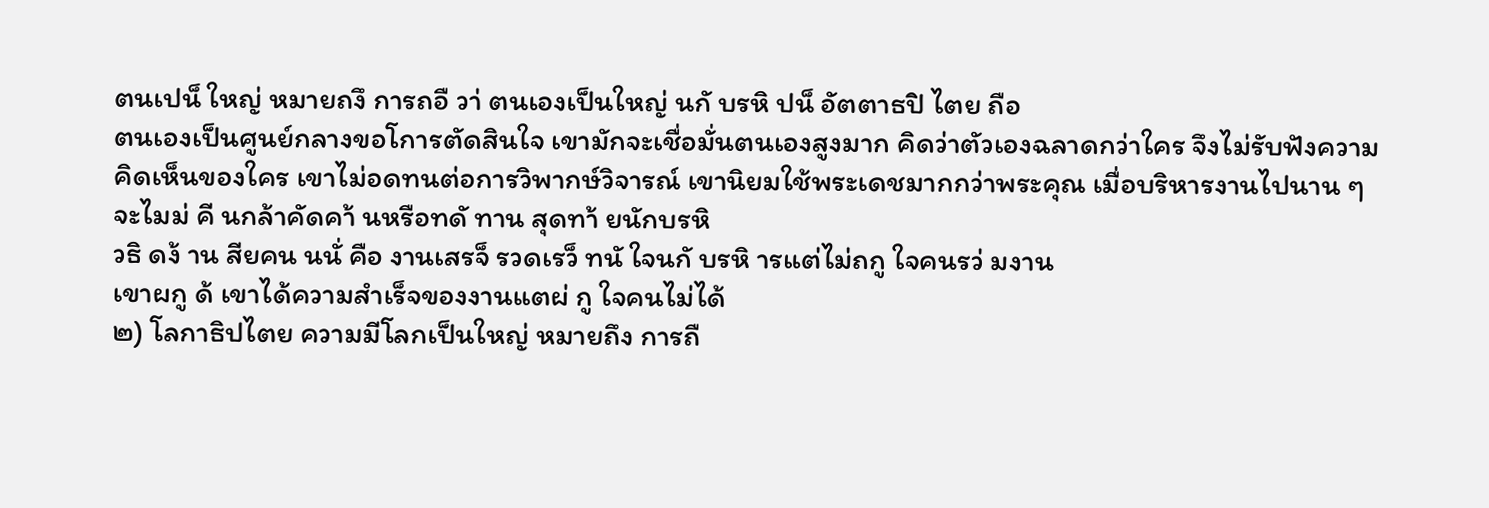ตนเปน็ ใหญ่ หมายถงึ การถอื วา่ ตนเองเป็นใหญ่ นกั บรหิ ปน็ อัตตาธปิ ไตย ถือ
ตนเองเป็นศูนย์กลางขอโการตัดสินใจ เขามักจะเชื่อมั่นตนเองสูงมาก คิดว่าตัวเองฉลาดกว่าใคร จึงไม่รับฟังความ
คิดเห็นของใคร เขาไม่อดทนต่อการวิพากษ์วิจารณ์ เขานิยมใช้พระเดชมากกว่าพระคุณ เมื่อบริหารงานไปนาน ๆ
จะไมม่ คี นกล้าคัดคา้ นหรือทดั ทาน สุดทา้ ยนักบรหิ
วธิ ดง้ าน สียคน นนั่ คือ งานเสรจ็ รวดเรว็ ทนั ใจนกั บรหิ ารแต่ไม่ถกู ใจคนรว่ มงาน
เขาผกู ด้ เขาได้ความสำเร็จของงานแตผ่ กู ใจคนไม่ได้
๒) โลกาธิปไตย ความมีโลกเป็นใหญ่ หมายถึง การถื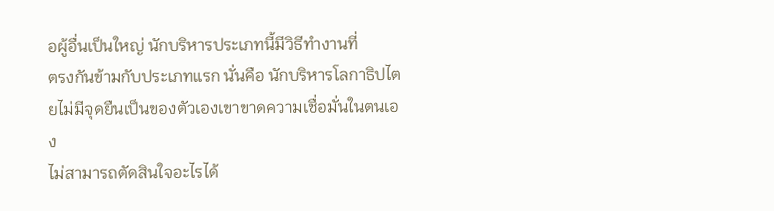อผู้อื่นเป็นใหญ่ นักบริหารประเภทนี้มีวิธีทำงานที่
ตรงกันข้ามกับประเภทแรก นั่นคือ นักบริหารโลกาธิปไตยไม่มีจุดยืนเป็นของตัวเองเขาขาดความเชื่อมั่นในตนเอง
ไม่สามารถตัดสินใจอะไรได้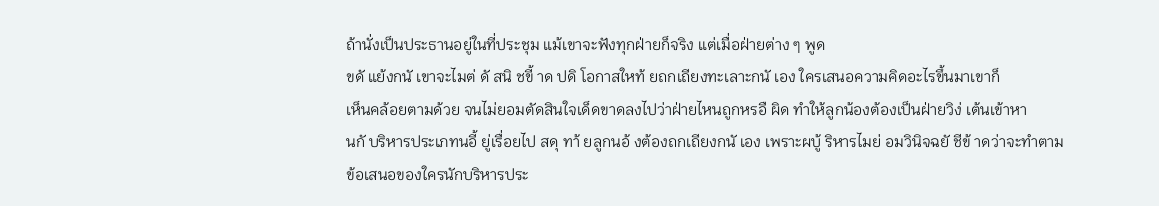ถ้านั่งเป็นประธานอยู่ในที่ประชุม แม้เขาจะฟังทุกฝ่ายก็จริง แต่เมื่อฝ่ายต่าง ๆ พูด
ขดั แย้งกนั เขาจะไมต่ ดั สนิ ชขี้ าด ปดิ โอกาสใหท้ ยถกเถียงทะเลาะกนั เอง ใครเสนอความคิดอะไรขึ้นมาเขาก็
เห็นคล้อยตามด้วย จนไม่ยอมตัดสินใจเด็ดขาดลงไปว่าฝ่ายไหนถูกหรอื ผิด ทำให้ลูกน้องต้องเป็นฝ่ายวิง่ เต้นเข้าหา
นกั บริหารประเภทนอี้ ยู่เรื่อยไป สดุ ทา้ ยลูกนอ้ งต้องถกเถียงกนั เอง เพราะผบู้ ริหารไมย่ อมวินิจฉยั ชีข้ าดว่าจะทำตาม
ข้อเสนอของใครนักบริหารประ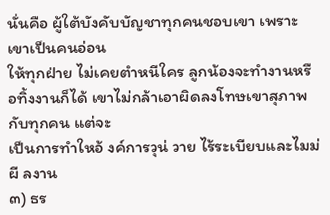นั่นคือ ผู้ใต้บังคับบัญชาทุกคนชอบเขา เพราะเขาเป็นคนอ่อน
ให้ทุกฝ่าย ไม่เคยตำหนีใคร ลูกน้องจะทำงานหรือทิ้งงานก็ได้ เขาไม่กล้าเอาผิดลงโทษเขาสุภาพกับทุกคน แต่จะ
เป็นการทำใหอ้ งค์การวุน่ วาย ไร้ระเบียบและไมม่ ผี ลงาน
๓) ธร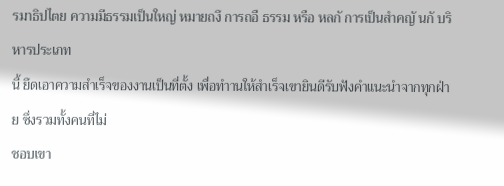รมาธิปไตย ความมีธรรมเป็นใหญ่ หมายถงึ การถอื ธรรม หรือ หลกั การเป็นสำคญั นกั บริหารประเภท
นี้ ยึดเอาความสำเร็จของงานเป็นที่ตั้ง เพื่อทำานให้สำเร็จเขายินดีรับฟังคำแนะนำจากทุกฝ่าย ซึ่งรวมทั้งคนที่ไม่
ชอบเขา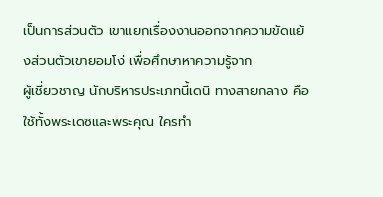เป็นการส่วนตัว เขาแยกเรื่องงานออกจากความขัดแย้งส่วนตัวเขายอมโง่ เพื่อศึกษาหาความรู้จาก
ผู้เชี่ยวชาญ นักบริหารประเภทนี้เดนิ ทางสายกลาง คือ ใช้ทั้งพระเดซและพระคุณ ใครทำ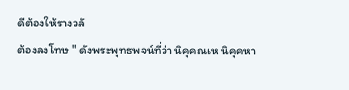ดีต้องให้รางวลั
ต้องลงโทษ " ดังพระพุทธพจน์ที่ว่า นิคุคณเห นิคุคหา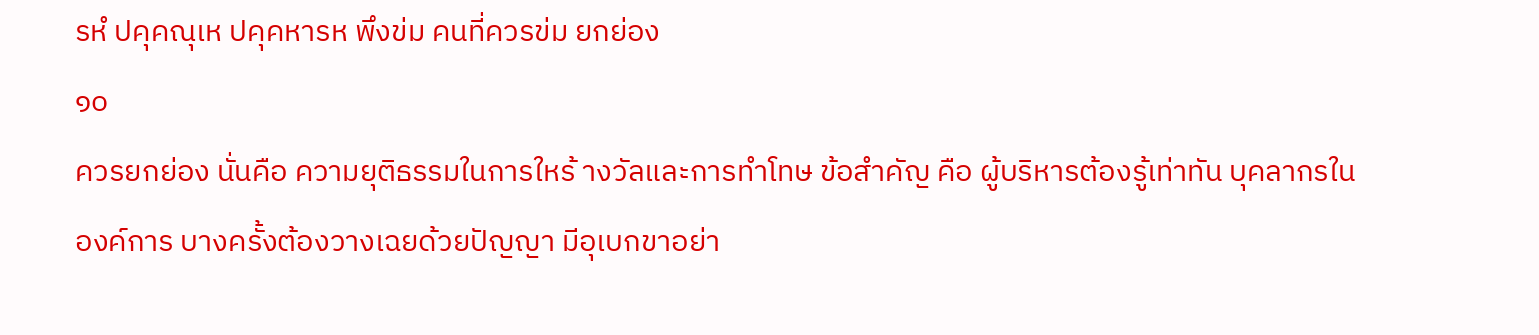รหํ ปคุคณุเห ปคุคหารห พึงข่ม คนที่ควรข่ม ยกย่อง
๑๐
ควรยกย่อง นั่นคือ ความยุติธรรมในการใหร้ างวัลและการทำโทษ ข้อสำคัญ คือ ผู้บริหารต้องรู้เท่าทัน บุคลากรใน
องค์การ บางครั้งต้องวางเฉยด้วยปัญญา มีอุเบกขาอย่า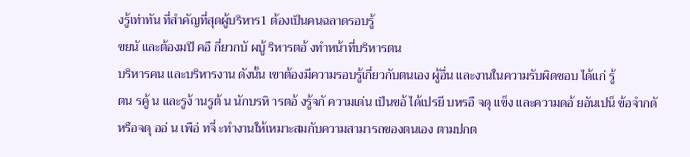งรู้เท่าทัน ที่สำคัญที่สุดผู้บริหาร1 ต้องเป็นคนฉลาดรอบรู้
ขยนั และต้องมปี คอื กี่ยวกบั ผบู้ ริหารตอ้ งทำหน้าที่บริหารตน
บริหารคน และบริหารงาน ดังนั้น เขาต้องมีความรอบรู้เกี่ยวกับตนเอง ผู้อื่น และงานในความรับผิดชอบ ได้แก่ รู้
ตน รคู้ น และรูง้ านรูต้ น นักบรหิ ารตอ้ งรู้จกั ความเด่น เป็นขอ้ ได้เปรยี บหรอื จดุ แข็ง และความดอ้ ยอันเปน็ ข้อจำกดั
หรือจดุ ออ่ น เพือ่ ทจี่ ะทำงานให้เหมาะสมกับความสามารถของตนเอง ตามปกต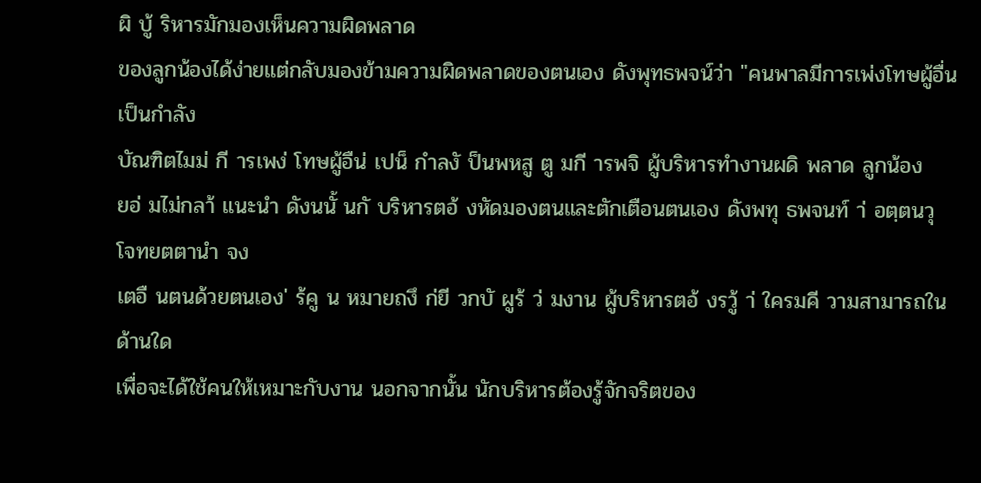ผิ บู้ ริหารมักมองเห็นความผิดพลาด
ของลูกน้องได้ง่ายแต่กลับมองข้ามความผิดพลาดของตนเอง ดังพุทธพจน์ว่า "คนพาลมีการเพ่งโทษผู้อื่นเป็นกำลัง
บัณฑิตไมม่ กี ารเพง่ โทษผู้อืน่ เปน็ กำลงั ป็นพหสู ตู มกี ารพจิ ผู้บริหารทำงานผดิ พลาด ลูกน้อง
ยอ่ มไม่กลา้ แนะนำ ดังนนั้ นกั บริหารตอ้ งหัดมองตนและตักเตือนตนเอง ดังพทุ ธพจนท์ า่ อตฺตนวุ โจทยตตานำ จง
เตอื นตนด้วยตนเอง' ร้คู น หมายถงึ ก่ยี วกบั ผูร้ ว่ มงาน ผู้บริหารตอ้ งรวู้ า่ ใครมคี วามสามารถในด้านใด
เพื่อจะได้ใช้คนให้เหมาะกับงาน นอกจากนั้น นักบริหารต้องรู้จักจริตของ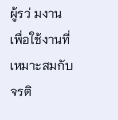ผู้รว่ มงาน เพื่อใช้งานที่เหมาะสมกับจรติ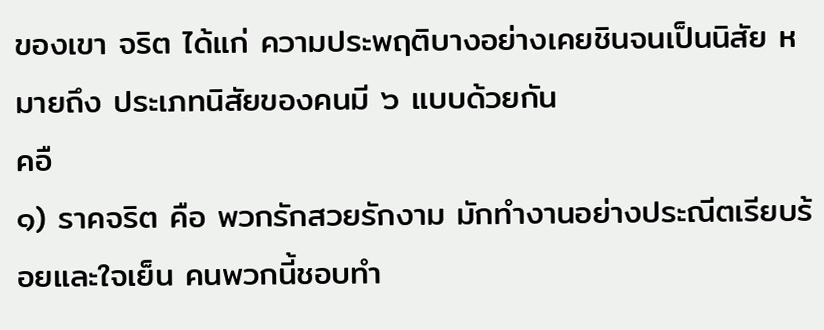ของเขา จริต ได้แก่ ความประพฤติบางอย่างเคยชินจนเป็นนิสัย หมายถึง ประเภทนิสัยของคนมี ๖ แบบด้วยกัน
คอื
๑) ราคจริต คือ พวกรักสวยรักงาม มักทำงานอย่างประณีตเรียบร้อยและใจเย็น คนพวกนี้ชอบทำ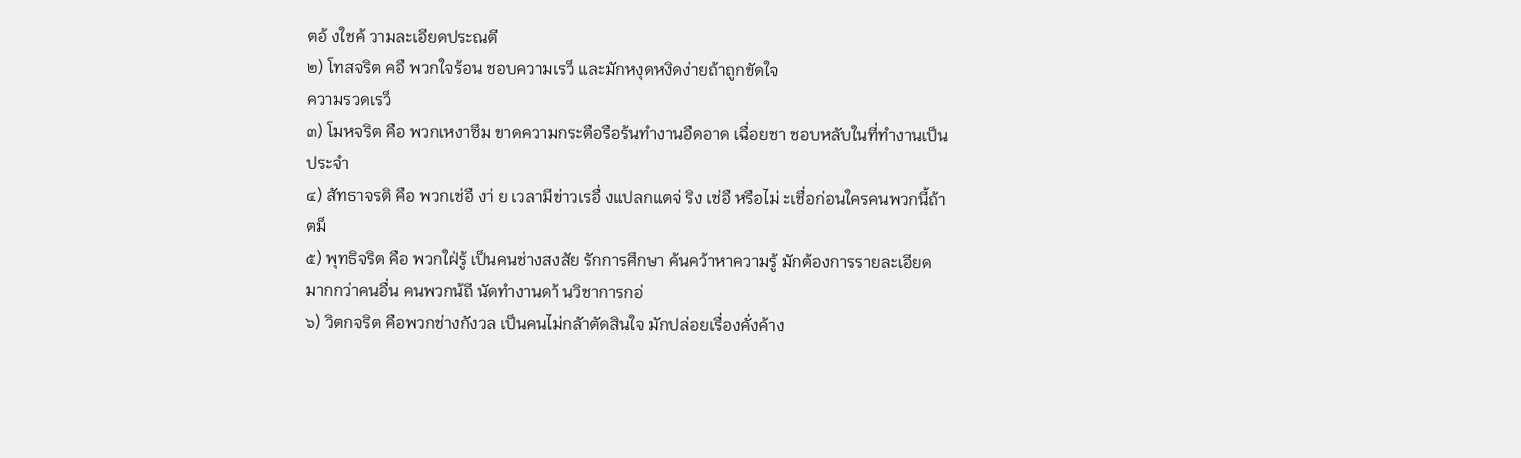ตอ้ งใชค้ วามละเอียดประณตี
๒) โทสจริต คอื พวกใจร้อน ชอบความเรว็ และมักหงุดหงิดง่ายถ้าถูกขัดใจ
ความรวดเรว็
๓) โมหจริต คือ พวกเหงาซึม ขาดความกระตือรือร้นทำงานอืดอาด เฉื่อยชา ชอบหลับในที่ทำงานเป็น
ประจำ
๔) สัทธาจรติ คือ พวกเช่อื งา่ ย เวลามีข่าวเรอื่ งแปลกแตจ่ ริง เช่อื หรือไม่ ะเชื่อก่อนใครคนพวกนี้ถ้า
ตม็
๕) พุทธิจริต คือ พวกใฝ่รู้ เป็นคนช่างสงสัย รักการศึกษา ค้นคว้าหาความรู้ มักต้องการรายละเอียด
มากกว่าคนอื่น คนพวกน้ถี นัดทำงานดา้ นวิชาการกอ่
๖) วิตกจริต คือพวกช่างกังวล เป็นคนไม่กลัาตัดสินใจ มักปล่อยเรื่องคั่งค้าง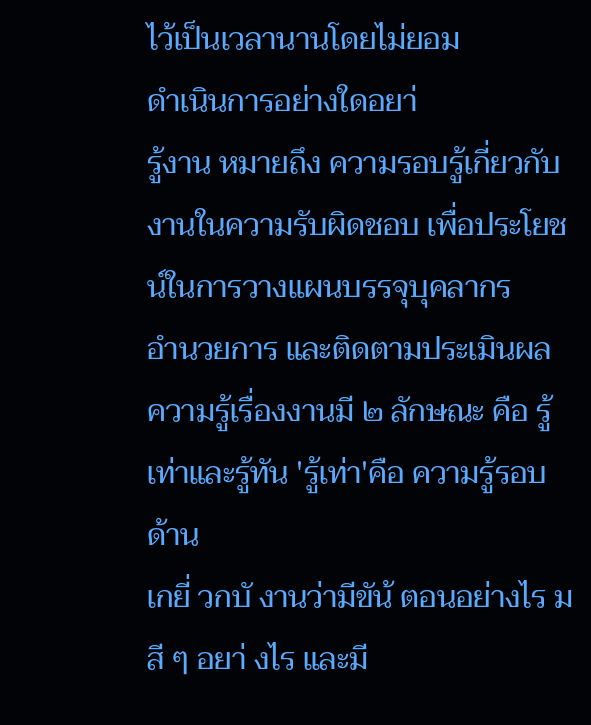ไว้เป็นเวลานานโดยไม่ยอม
ดำเนินการอย่างใดอยา่
รู้งาน หมายถึง ความรอบรู้เกี่ยวกับงานในความรับผิดชอบ เพื่อประโยชน์ในการวางแผนบรรจุบุคลากร
อำนวยการ และติดตามประเมินผล ความรู้เรื่องงานมี ๒ ลักษณะ คือ รู้เท่าและรู้ทัน 'รู้เท่า'คือ ความรู้รอบด้าน
เกยี่ วกบั งานว่ามีขัน้ ตอนอย่างไร มสี ๆ อยา่ งไร และมี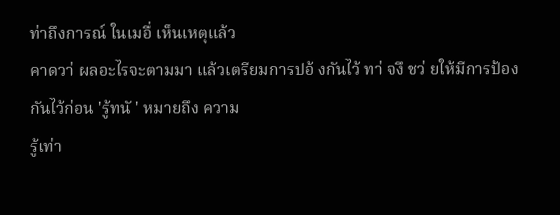ท่าถึงการณ์ ในเมอื่ เห็นเหตุแล้ว
คาดวา่ ผลอะไรจะตามมา แล้วเตรียมการปอ้ งกันไว้ ทา่ จงึ ชว่ ยให้มีการป้องกันไว้ก่อน 'รู้ทนั ' หมายถึง ความ
รู้เท่า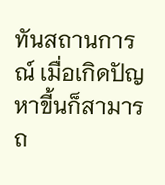ทันสถานการณ์ เมื่อเกิดปัญหาขี้นก็สามารถ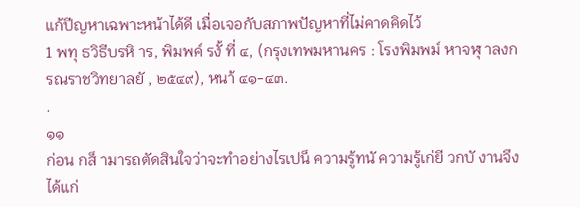แก้ปีญหาเฉพาะหน้าได้ดี เมื่อเจอกับสภาพปัญหาที่ไม่คาดคิดไว้
1 พทุ ธวิธีบรหิ าร, พิมพค์ รงั้ ที่ ๔, (กรุงเทพมหานคร : โรงพิมพม์ หาจฬุ าลงกรณราชวิทยาลยั , ๒๕๔๙), หนา้ ๔๑-๔๓.
.
๑๑
ก่อน กส็ ามารถตัดสินใจว่าจะทำอย่างไรเปน็ ความรู้ทนั ความรู้เก่ยี วกบั งานจึงได้แก่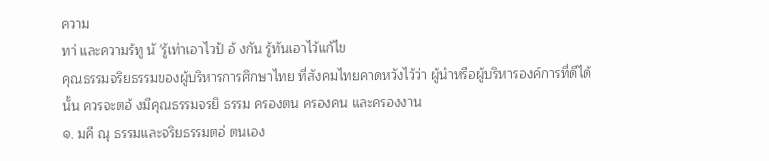ความ
ทา่ และความร้ทู นั 'รู้เท่าเอาไวป้ อ้ งกัน รู้ทันเอาไว้แก้ไข
คุณธรรมจริยธรรมของผู้บริหารการศึกษาไทย ที่สังคมไทยคาดหวังไว้ว่า ผู้นำหรือผู้บริหารองค์การที่ดีได้
นั้น ควรจะตอ้ งมีคุณธรรมจรยิ ธรรม ครองตน ครองคน และครองงาน
๑. มคี ณุ ธรรมและจริยธรรมตอ่ ตนเอง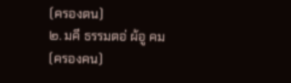(ครองตน)
๒. มคี ธรรมตอ่ ผ้อู คม (ครองคน)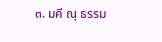๓. มคี ณุ ธรรม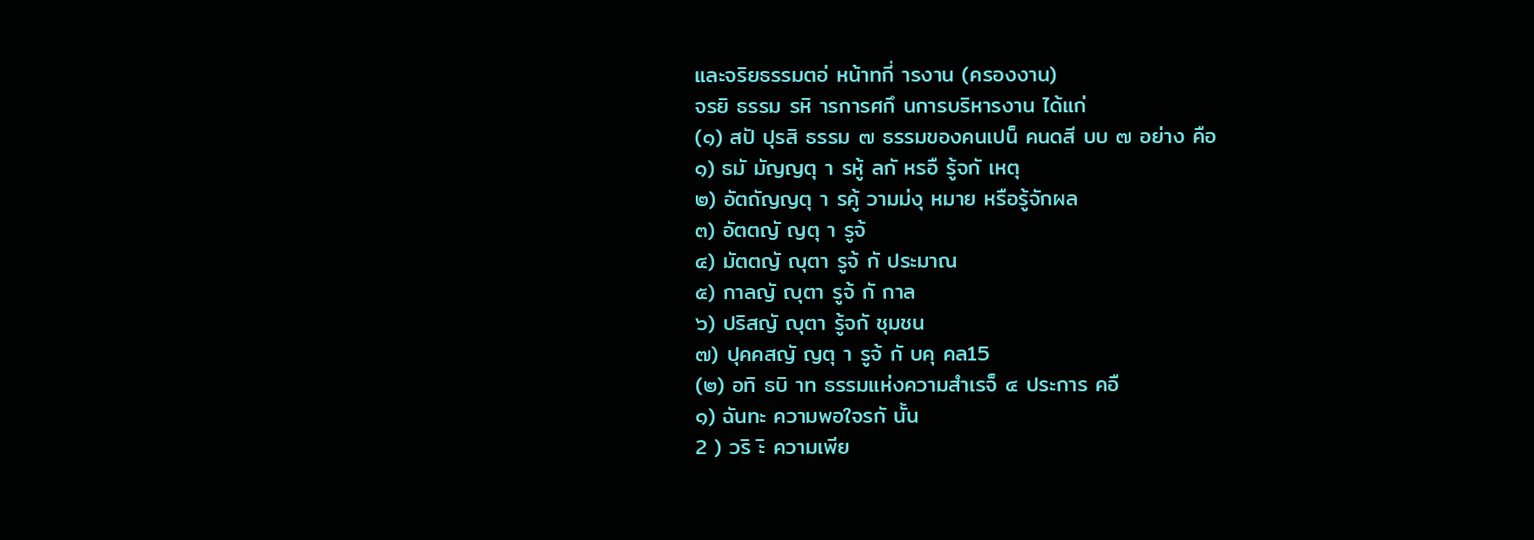และจริยธรรมตอ่ หน้าทกี่ ารงาน (ครองงาน)
จรยิ ธรรม รหิ ารการศกึ นการบริหารงาน ได้แก่
(๑) สปั ปุรสิ ธรรม ๗ ธรรมของคนเปน็ คนดสี บบ ๗ อย่าง คือ
๑) ธมั มัญญตุ า รหู้ ลกั หรอื รู้จกั เหตุ
๒) อัตถัญญตุ า รคู้ วามม่งุ หมาย หรือรู้จักผล
๓) อัตตญั ญตุ า รูจ้
๔) มัตตญั ญุตา รูจ้ กั ประมาณ
๕) กาลญั ญุตา รูจ้ กั กาล
๖) ปริสญั ญุตา รู้จกั ชุมชน
๗) ปุคคสญั ญตุ า รูจ้ กั บคุ คล15
(๒) อทิ ธบิ าท ธรรมแห่งความสำเรจ็ ๔ ประการ คอื
๑) ฉันทะ ความพอใจรกั นั้น
2 ) วริ ะิ ความเพีย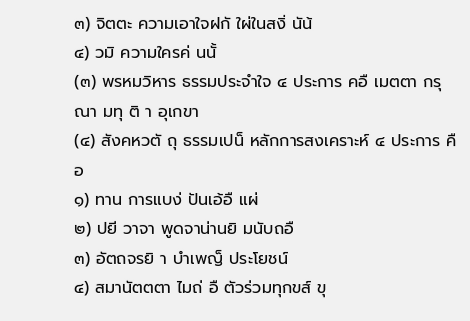๓) จิตตะ ความเอาใจฝกั ใผ่ในสงิ่ นัน้
๔) วมิ ความใครค่ นนั้
(๓) พรหมวิหาร ธรรมประจำใจ ๔ ประการ คอื เมตตา กรุณา มทุ ติ า อุเกขา
(๔) สังคหวตั ถุ ธรรมเปน็ หลักการสงเคราะห์ ๔ ประการ คือ
๑) ทาน การแบง่ ปันเอ้อื แผ่
๒) ปยี วาจา พูดจาน่านยิ มนับถอื
๓) อัตถจรยิ า บำเพญ็ ประโยชน์
๔) สมานัตตตา ไมถ่ อื ตัวร่วมทุกขส์ ขุ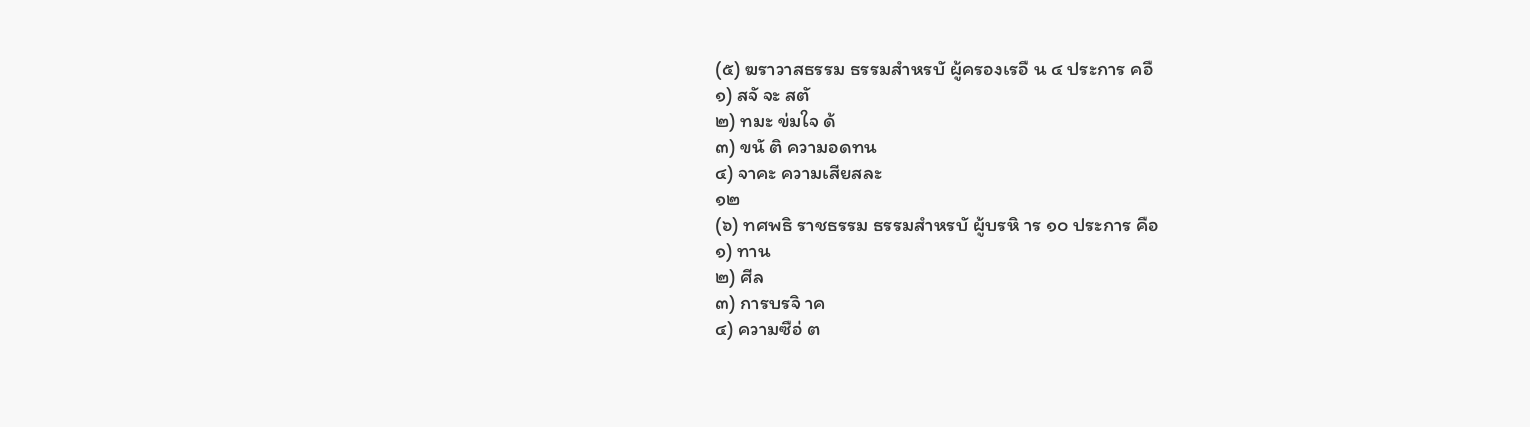(๕) ฆราวาสธรรม ธรรมสำหรบั ผู้ครองเรอื น ๔ ประการ คอื
๑) สจั จะ สตั
๒) ทมะ ข่มใจ ด้
๓) ขนั ติ ความอดทน
๔) จาคะ ความเสียสละ
๑๒
(๖) ทศพธิ ราชธรรม ธรรมสำหรบั ผู้บรหิ าร ๑๐ ประการ คือ
๑) ทาน
๒) ศีล
๓) การบรจิ าค
๔) ความซือ่ ต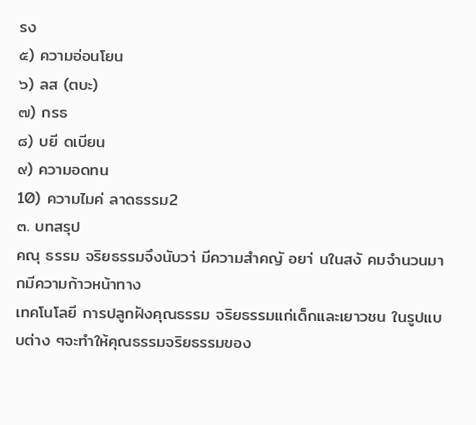รง
๕) ความอ่อนโยน
๖) ลส (ตบะ)
๗) กรธ
๘) บยี ดเบียน
๙) ความอดทน
10) ความไมค่ ลาดธรรม2
๓. บทสรุป
คณุ ธรรม จริยธรรมจึงนับวา่ มีความสำคญั อยา่ นในสงั คมจำนวนมากมีความก้าวหน้าทาง
เทคโนโลยี การปลูกฝังคุณธรรม จริยธรรมแก่เด็กและเยาวชน ในรูปแบบต่าง ๆจะทำให้คุณธรรมจริยธรรมของ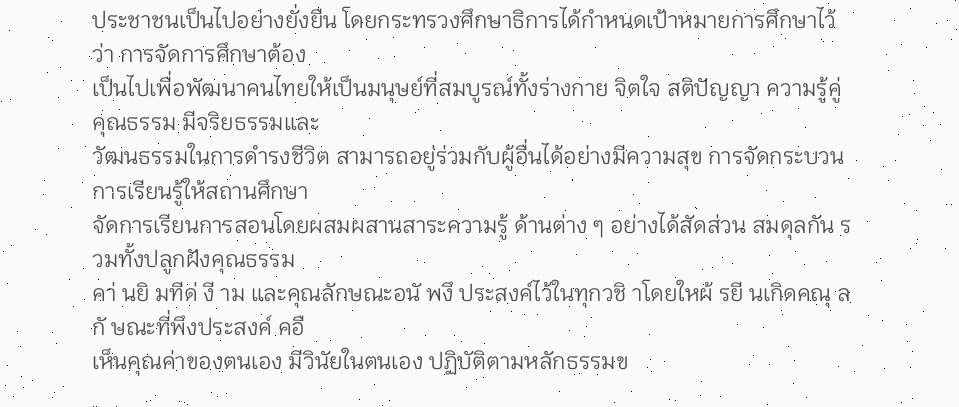ประชาชนเป็นไปอย่างยั่งยืน โดยกระทรวงศึกษาธิการได้กำหนดเป้าหมายการศึกษาไว้ว่า การจัดการศึกษาต้อง
เป็นไปเพื่อพัฒนาคนไทยให้เป็นมนุษย์ที่สมบูรณ์ทั้งร่างกาย จิตใจ สติปัญญา ความรู้คู่คุณธรรม มีจริยธรรมและ
วัฒนธรรมในการดำรงชีวิต สามารถอยู่ร่วมกับผู้อื่นได้อย่างมีความสุข การจัดกระบวนการเรียนรู้ให้สถานศึกษา
จัดการเรียนการสอนโดยผสมผสานสาระความรู้ ด้านต่าง ๆ อย่างได้สัดส่วน สมดุลกัน รวมทั้งปลูกฝังคุณธรรม
คา่ นยิ มทีด่ งี าม และคุณลักษณะอนั พงึ ประสงค์ไว้ในทุกวชิ าโดยใหผ้ รยี นเกิดคณุ ลกั ษณะที่พึงประสงค์ คอื
เห็นคุณค่าของตนเอง มีวินัยในตนเอง ปฏิบัติตามหลักธรรมข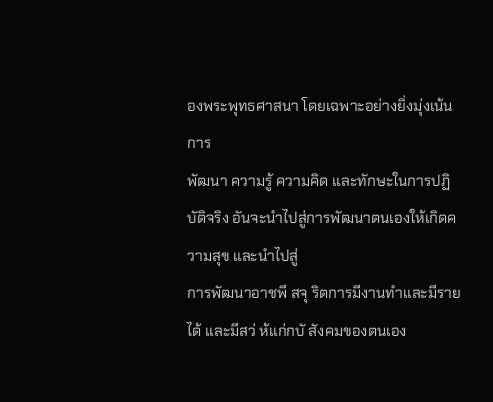องพระพุทธศาสนา โดยเฉพาะอย่างยิ่งมุ่งเน้นการ
พัฒนา ความรู้ ความคิด และทักษะในการปฏิบัติจริง อันจะนำไปสู่การพัฒนาตนเองให้เกิดความสุข และนำไปสู่
การพัฒนาอาชพี สจุ ริตการมีงานทำและมีรายได้ และมีสว่ ห้แก่กบั สังคมของตนเอง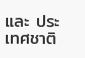และ ประเทศชาติ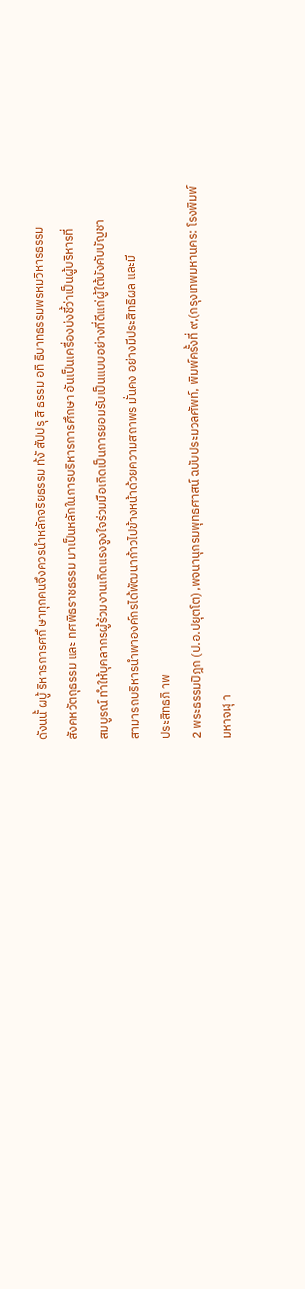ดังนนั้ ผบู้ ริหารการศกึ ษาทุกคนจึงควรนำหลักจริยธรรม ท้งั สัปปรุ สิ ธรรม อทิ ธิบาทธรรมพรหมวิหารธรรม
สังคหวัตถุธรรม และ ทศพิธราชธรรม มาเป็นหลักในการบริหารการศึกษา อันเป็นเครื่องบ่งชี้ว่าเป็นผู้บริหารที่
สมบูรณ์ ทำให้บุคลากรผู้ร่วมงานเกิดแรงจูงใจร่วมมือเกิดเป็นการยอมรับเป็นแบบอย่างที่ดีแก่ผู้ใต้บังคับบัญชา
สามารถบริหารนำพาองค์กรได้พัฒนาก้าวไปข้างหน้าด้วยความสถาพร มั่นคง อย่างมีประสิทธิผล และมี
ประสิทธภิ าพ
2 พระธรรมปิฎก (ป.อ.ปยุตโต) ,พจนานุกรมพุทธศาสน์ ฉบับประมวลศัพท์, พิมพ์ครั้งที่ ๙,(กรุงเทพมหานคร: โรงพิมพ์
มหาจฬุ า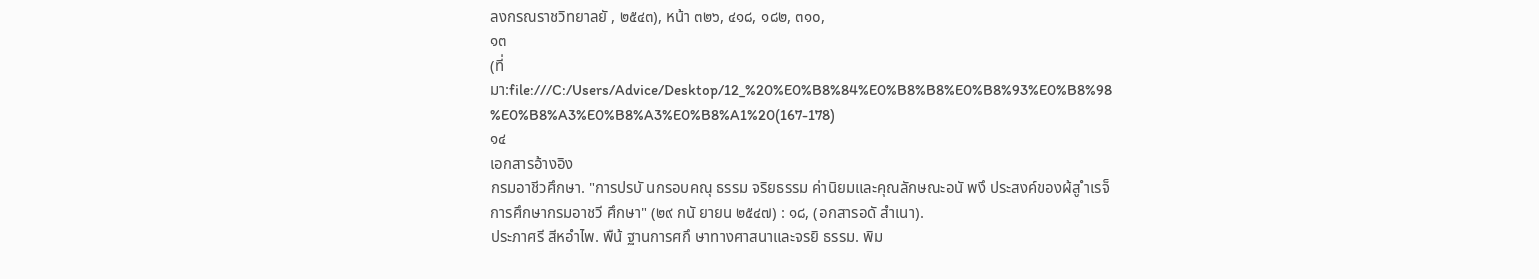ลงกรณราชวิทยาลยั , ๒๕๔๓), หน้า ๓๒๖, ๔๑๘, ๑๘๒, ๓๑๐,
๑๓
(ที่มา:file:///C:/Users/Advice/Desktop/12_%20%E0%B8%84%E0%B8%B8%E0%B8%93%E0%B8%98
%E0%B8%A3%E0%B8%A3%E0%B8%A1%20(167-178)
๑๔
เอกสารอ้างอิง
กรมอาชีวศึกษา. "การปรบั นกรอบคณุ ธรรม จริยธรรม ค่านิยมและคุณลักษณะอนั พงึ ประสงค์ของผ้สู ำเรจ็
การศึกษากรมอาชวี ศึกษา" (๒๙ กนั ยายน ๒๕๔๗) : ๑๘, (อกสารอดั สำเนา).
ประภาศรี สีหอำไพ. พืน้ ฐานการศกึ ษาทางศาสนาและจรยิ ธรรม. พิม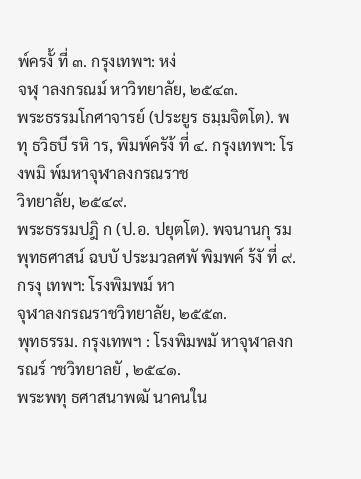พ์ครงั้ ที่ ๓. กรุงเทพฯ: หง่
จฬุ าลงกรณม์ หาวิทยาลัย, ๒๕๔๓.
พระธรรมโกศาจารย์ (ประยูร ธมฺมจิตโต). พทุ ธวิธบี รหิ าร, พิมพ์ครัง้ ที่ ๔. กรุงเทพฯ: โรงพมิ พ์มหาจุฬาลงกรณราช
วิทยาลัย, ๒๕๔๙.
พระธรรมปฎิ ก (ป.อ. ปยุตโต). พจนานกุ รมพุทธศาสน์ ฉบบั ประมวลศพั พิมพค์ ร้งั ที่ ๙. กรงุ เทพฯ: โรงพิมพม์ หา
จุฬาลงกรณราชวิทยาลัย, ๒๕๕๓.
พุทธรรม. กรุงเทพฯ : โรงพิมพมั หาจุฬาลงกรณร์ าชวิทยาลยั , ๒๕๔๑.
พระพทุ ธศาสนาพฒั นาคนใน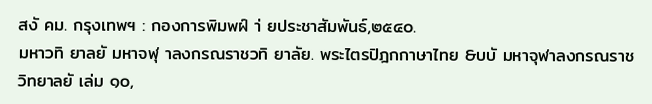สงั คม. กรุงเทพฯ : กองการพิมพฝ์ า่ ยประชาสัมพันธ์,๒๕๔๐.
มหาวทิ ยาลยั มหาจฬุ าลงกรณราชวทิ ยาลัย. พระไตรปิฎกกาษาไทย &บบั มหาจุฬาลงกรณราชวิทยาลยั เล่ม ๑๐,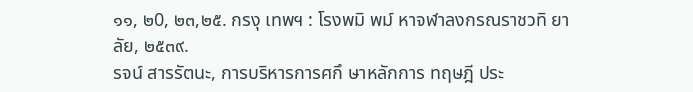๑๑, ๒0, ๒๓,๒๕. กรงุ เทพฯ : โรงพมิ พม์ หาจฬาลงกรณราชวทิ ยาลัย, ๒๕๓๙.
รจน์ สารรัตนะ, การบริหารการศกึ ษาหลักการ ทฤษฎี ประ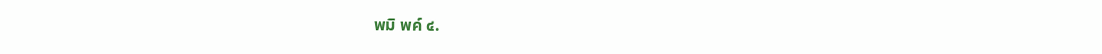พมิ พค์ ๔.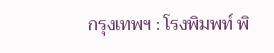กรุงเทพฯ : โรงพิมพท์ พิ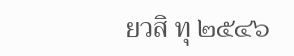ยวสิ ทุ ๒๕๔๖